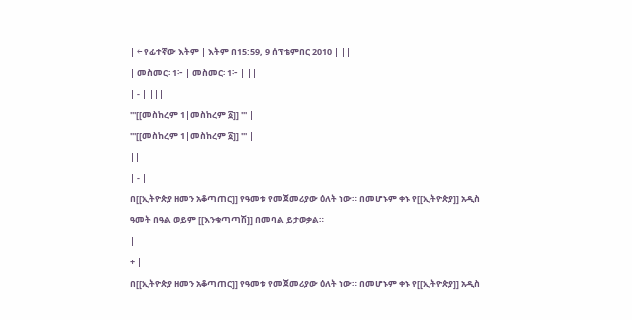| ← የፊተኛው እትም | እትም በ15:59, 9 ሰፕቴምበር 2010 | ||
| መስመር፡ 1፦ | መስመር፡ 1፦ | ||
| - | |||
'''[[መስከረም 1|መስከረም ፩]] ''' |
'''[[መስከረም 1|መስከረም ፩]] ''' |
||
| - |
በ[[ኢትዮጵያ ዘመን አቆጣጠር]] የዓመቱ የመጀመሪያው ዕለት ነው። በመሆኑም ቀኑ የ[[ኢትዮጵያ]] አዲስ ዓመት በዓል ወይም [[እንቁጣጣሽ]] በመባል ይታወቃል።
|
+ |
በ[[ኢትዮጵያ ዘመን አቆጣጠር]] የዓመቱ የመጀመሪያው ዕለት ነው። በመሆኑም ቀኑ የ[[ኢትዮጵያ]] አዲስ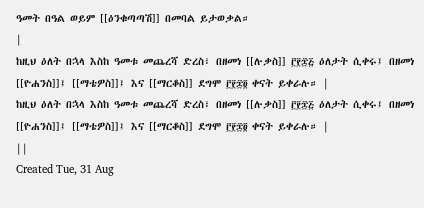ዓመት በዓል ወይም [[ዕንቁጣጣሽ]] በመባል ይታወቃል።
|
ከዚህ ዕለት በኋላ እስከ ዓመቱ መጨረሻ ድረስ፣ በዘመነ [[ሉቃስ]] ፫፻፷፭ ዕለታት ሲቀሩ፤ በዘመነ [[ዮሐንስ]]፤ [[ማቴዎስ]]፤ እና [[ማርቆስ]] ደግሞ ፫፻፷፬ ቀናት ይቀራሉ። |
ከዚህ ዕለት በኋላ እስከ ዓመቱ መጨረሻ ድረስ፣ በዘመነ [[ሉቃስ]] ፫፻፷፭ ዕለታት ሲቀሩ፤ በዘመነ [[ዮሐንስ]]፤ [[ማቴዎስ]]፤ እና [[ማርቆስ]] ደግሞ ፫፻፷፬ ቀናት ይቀራሉ። |
||
Created Tue, 31 Aug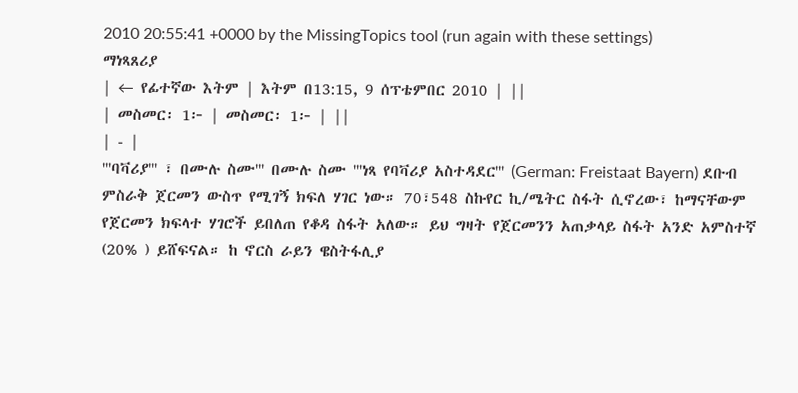2010 20:55:41 +0000 by the MissingTopics tool (run again with these settings)
ማነጻጸሪያ
| ← የፊተኛው እትም | እትም በ13:15, 9 ሰፕቴምበር 2010 | ||
| መስመር፡ 1፦ | መስመር፡ 1፦ | ||
| - |
'''ባቫሪያ''' ፣ በሙሉ ስሙ''' በሙሉ ስሙ '''ነጻ የባቫሪያ አስተዳደር''' (German: Freistaat Bayern) ደቡብ ምስራቅ ጀርመን ውስጥ የሚገኝ ክፍለ ሃገር ነው። 70፣548 ስኩየር ኪ/ሜትር ስፋት ሲኖረው፣ ከማናቸውም የጀርመን ክፍላተ ሃገሮች ይበለጠ የቆዳ ስፋት አለው። ይህ ግዛት የጀርመንን አጠቃላይ ስፋት አንድ አምስተኛ (20% ) ይሸፍናል። ከ ኖርስ ራይን ዌስትፋሊያ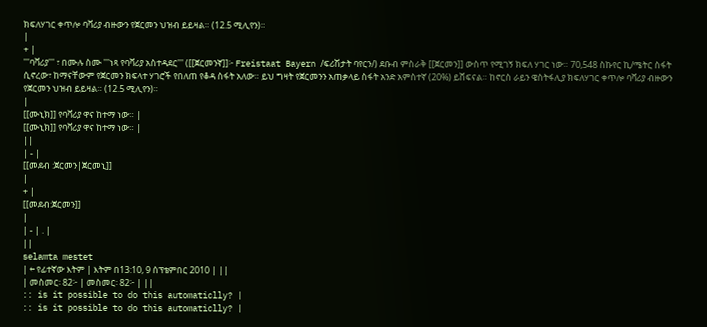ክፍለሃገር ቀጥሎ ባቫሪያ ብዙውን የጀርመን ህዝብ ይይዛል። (12.5 ሚሊየን)።
|
+ |
'''ባቫሪያ''' ፣ በሙሉ ስሙ '''ነጻ የባቫሪያ አስተዳደር''' ([[ጀርመንኛ]]፦ Freistaat Bayern /ፍሪሽታት ባየርን/) ደቡብ ምስራቅ [[ጀርመን]] ውስጥ የሚገኝ ክፍለ ሃገር ነው። 70,548 ስኩየር ኪ/ሜትር ስፋት ሲኖረው፣ ከማናቸውም የጀርመን ክፍላተ ሃገሮች የበለጠ የቆዳ ስፋት አለው። ይህ ግዛት የጀርመንን አጠቃላይ ስፋት አንድ አምስተኛ (20%) ይሸፍናል። ከኖርስ ራይን ዌስትፋሊያ ክፍለሃገር ቀጥሎ ባቫሪያ ብዙውን የጀርመን ህዝብ ይይዛል። (12.5 ሚሊየን)።
|
[[ሙኒክ]] የባቫሪያ ዋና ከተማ ነው። |
[[ሙኒክ]] የባቫሪያ ዋና ከተማ ነው። |
||
| - |
[[መደብ :ጀርመን|ጀርመኒ]]
|
+ |
[[መደብ:ጀርመን]]
|
| - | . |
||
selamta mestet
| ← የፊተኛው እትም | እትም በ13:10, 9 ሰፕቴምበር 2010 | ||
| መስመር፡ 82፦ | መስመር፡ 82፦ | ||
:: is it possible to do this automaticlly? |
:: is it possible to do this automaticlly? |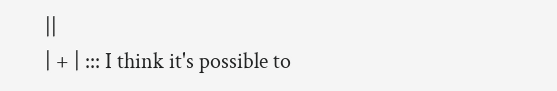||
| + | ::: I think it's possible to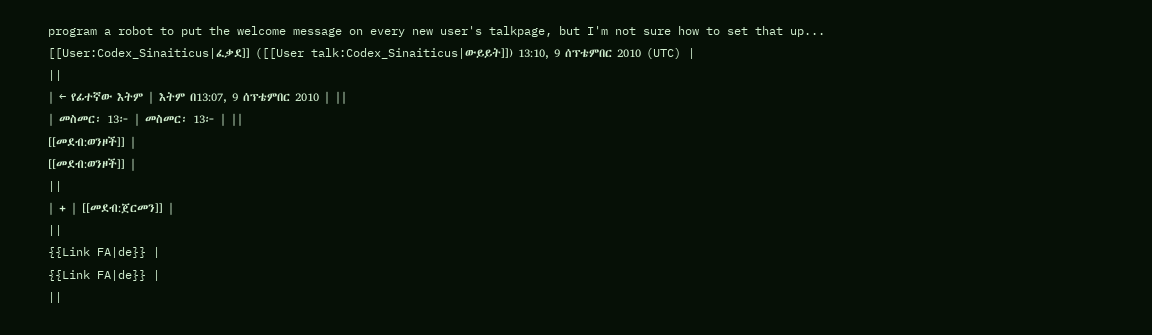program a robot to put the welcome message on every new user's talkpage, but I'm not sure how to set that up... [[User:Codex_Sinaiticus|ፈቃደ]] ([[User talk:Codex_Sinaiticus|ውይይት]]) 13:10, 9 ሰፕቴምበር 2010 (UTC) |
||
| ← የፊተኛው እትም | እትም በ13:07, 9 ሰፕቴምበር 2010 | ||
| መስመር፡ 13፦ | መስመር፡ 13፦ | ||
[[መደብ:ወንዞች]] |
[[መደብ:ወንዞች]] |
||
| + | [[መደብ:ጀርመን]] |
||
{{Link FA|de}} |
{{Link FA|de}} |
||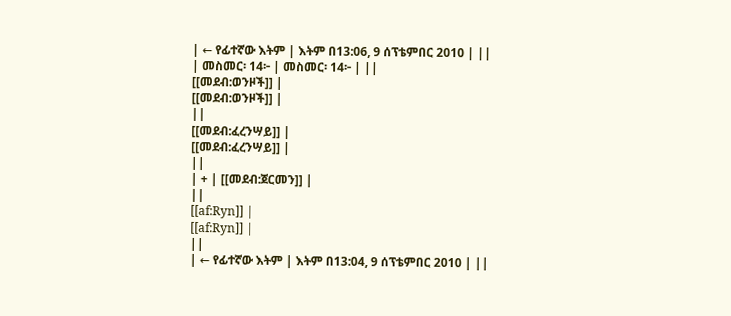| ← የፊተኛው እትም | እትም በ13:06, 9 ሰፕቴምበር 2010 | ||
| መስመር፡ 14፦ | መስመር፡ 14፦ | ||
[[መደብ:ወንዞች]] |
[[መደብ:ወንዞች]] |
||
[[መደብ:ፈረንሣይ]] |
[[መደብ:ፈረንሣይ]] |
||
| + | [[መደብ:ጀርመን]] |
||
[[af:Ryn]] |
[[af:Ryn]] |
||
| ← የፊተኛው እትም | እትም በ13:04, 9 ሰፕቴምበር 2010 | ||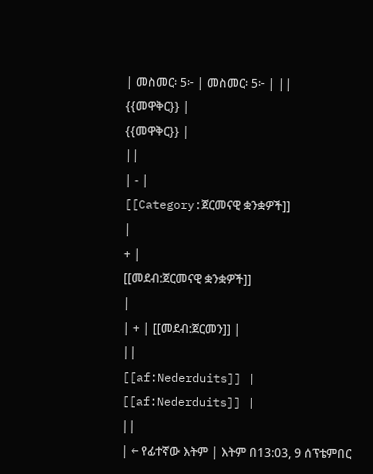| መስመር፡ 5፦ | መስመር፡ 5፦ | ||
{{መዋቅር}} |
{{መዋቅር}} |
||
| - |
[[Category:ጀርመናዊ ቋንቋዎች]]
|
+ |
[[መደብ:ጀርመናዊ ቋንቋዎች]]
|
| + | [[መደብ:ጀርመን]] |
||
[[af:Nederduits]] |
[[af:Nederduits]] |
||
| ← የፊተኛው እትም | እትም በ13:03, 9 ሰፕቴምበር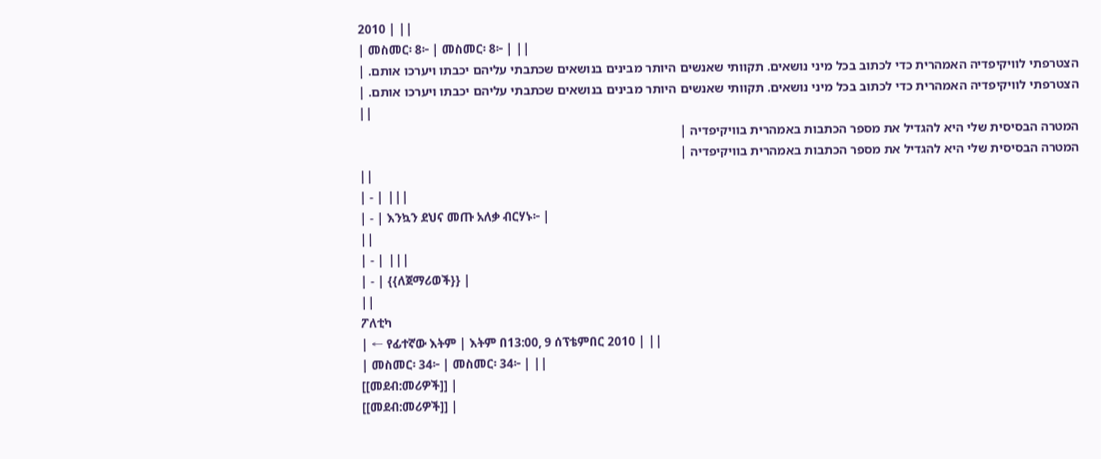2010 | ||
| መስመር፡ 8፦ | መስመር፡ 8፦ | ||
הצטרפתי לוויקיפדיה האמהרית כדי לכתוב בכל מיני נושאים. תקוותי שאנשים היותר מבינים בנושאים שכתבתי עליהם יכבתו ויערכו אותם. |
הצטרפתי לוויקיפדיה האמהרית כדי לכתוב בכל מיני נושאים. תקוותי שאנשים היותר מבינים בנושאים שכתבתי עליהם יכבתו ויערכו אותם. |
||
המטרה הבסיסית שלי היא להגדיל את מספר הכתבות באמהרית בוויקיפדיה |
המטרה הבסיסית שלי היא להגדיל את מספר הכתבות באמהרית בוויקיפדיה |
||
| - | |||
| - | እንኳን ደህና መጡ አለቃ ብርሃኑ፦ |
||
| - | |||
| - | {{ለጀማሪወች}} |
||
ፖለቲካ
| ← የፊተኛው እትም | እትም በ13:00, 9 ሰፕቴምበር 2010 | ||
| መስመር፡ 34፦ | መስመር፡ 34፦ | ||
[[መደብ:መሪዎች]] |
[[መደብ:መሪዎች]] |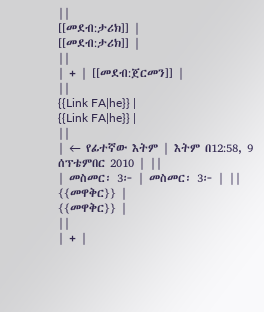||
[[መደብ:ታሪክ]] |
[[መደብ:ታሪክ]] |
||
| + | [[መደብ:ጀርመን]] |
||
{{Link FA|he}} |
{{Link FA|he}} |
||
| ← የፊተኛው እትም | እትም በ12:58, 9 ሰፕቴምበር 2010 | ||
| መስመር፡ 3፦ | መስመር፡ 3፦ | ||
{{መዋቅር}} |
{{መዋቅር}} |
||
| + |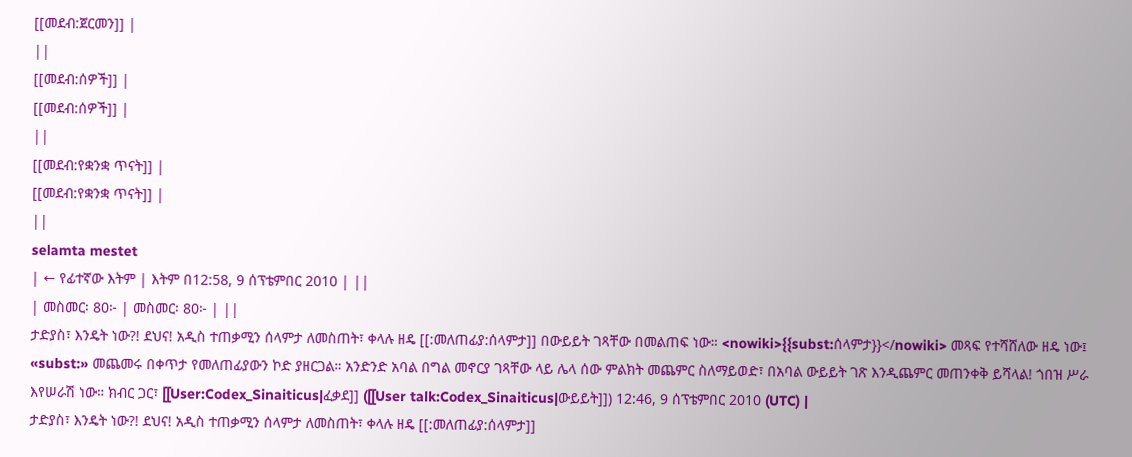[[መደብ:ጀርመን]] |
||
[[መደብ:ሰዎች]] |
[[መደብ:ሰዎች]] |
||
[[መደብ:የቋንቋ ጥናት]] |
[[መደብ:የቋንቋ ጥናት]] |
||
selamta mestet
| ← የፊተኛው እትም | እትም በ12:58, 9 ሰፕቴምበር 2010 | ||
| መስመር፡ 80፦ | መስመር፡ 80፦ | ||
ታድያስ፣ እንዴት ነው?! ደህና! አዲስ ተጠቃሚን ሰላምታ ለመስጠት፣ ቀላሉ ዘዴ [[:መለጠፊያ:ሰላምታ]] በውይይት ገጻቸው በመልጠፍ ነው። <nowiki>{{subst:ሰላምታ}}</nowiki> መጻፍ የተሻሸለው ዘዴ ነው፤ «subst:» መጨመሩ በቀጥታ የመለጠፊያውን ኮድ ያዘርጋል። አንድንድ አባል በግል መኖርያ ገጻቸው ላይ ሌላ ሰው ምልክት መጨምር ስለማይወድ፣ በአባል ውይይት ገጽ እንዲጨምር መጠንቀቅ ይሻላል! ጎበዝ ሥራ እየሠራሽ ነው። ክብር ጋር፣ [[User:Codex_Sinaiticus|ፈቃደ]] ([[User talk:Codex_Sinaiticus|ውይይት]]) 12:46, 9 ሰፕቴምበር 2010 (UTC) |
ታድያስ፣ እንዴት ነው?! ደህና! አዲስ ተጠቃሚን ሰላምታ ለመስጠት፣ ቀላሉ ዘዴ [[:መለጠፊያ:ሰላምታ]]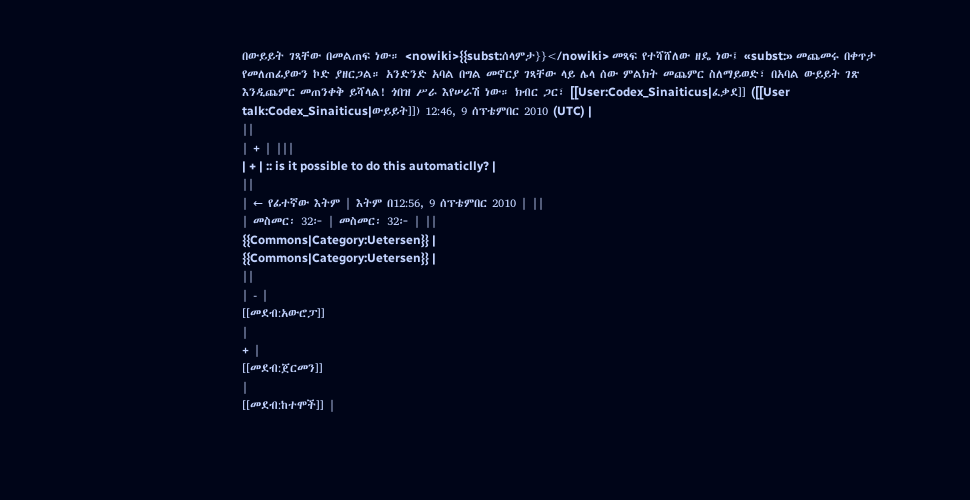በውይይት ገጻቸው በመልጠፍ ነው። <nowiki>{{subst:ሰላምታ}}</nowiki> መጻፍ የተሻሸለው ዘዴ ነው፤ «subst:» መጨመሩ በቀጥታ የመለጠፊያውን ኮድ ያዘርጋል። አንድንድ አባል በግል መኖርያ ገጻቸው ላይ ሌላ ሰው ምልክት መጨምር ስለማይወድ፣ በአባል ውይይት ገጽ እንዲጨምር መጠንቀቅ ይሻላል! ጎበዝ ሥራ እየሠራሽ ነው። ክብር ጋር፣ [[User:Codex_Sinaiticus|ፈቃደ]] ([[User talk:Codex_Sinaiticus|ውይይት]]) 12:46, 9 ሰፕቴምበር 2010 (UTC) |
||
| + | |||
| + | :: is it possible to do this automaticlly? |
||
| ← የፊተኛው እትም | እትም በ12:56, 9 ሰፕቴምበር 2010 | ||
| መስመር፡ 32፦ | መስመር፡ 32፦ | ||
{{Commons|Category:Uetersen}} |
{{Commons|Category:Uetersen}} |
||
| - |
[[መደብ:አውሮፓ]]
|
+ |
[[መደብ:ጀርመን]]
|
[[መደብ:ከተሞች]] |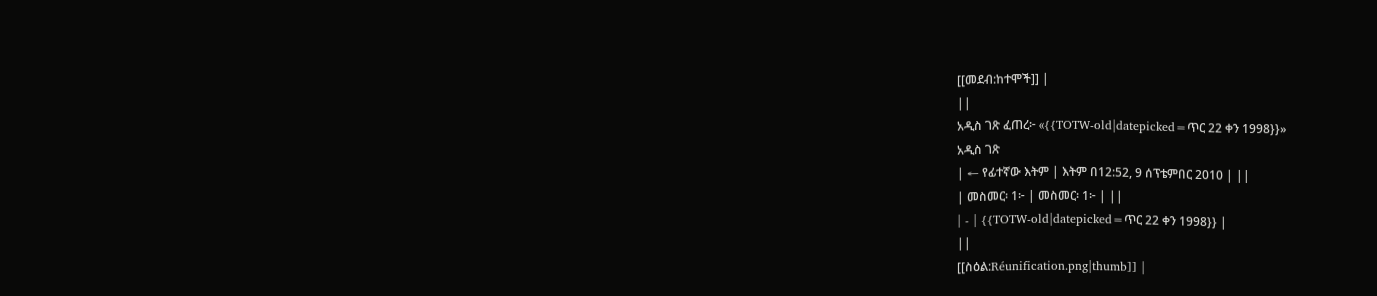[[መደብ:ከተሞች]] |
||
አዲስ ገጽ ፈጠረ፦ «{{TOTW-old|datepicked=ጥር 22 ቀን 1998}}»
አዲስ ገጽ
| ← የፊተኛው እትም | እትም በ12:52, 9 ሰፕቴምበር 2010 | ||
| መስመር፡ 1፦ | መስመር፡ 1፦ | ||
| - | {{TOTW-old|datepicked=ጥር 22 ቀን 1998}} |
||
[[ስዕል:Réunification.png|thumb]] |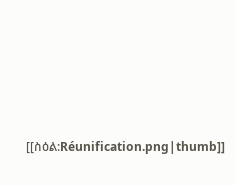[[ስዕል:Réunification.png|thumb]]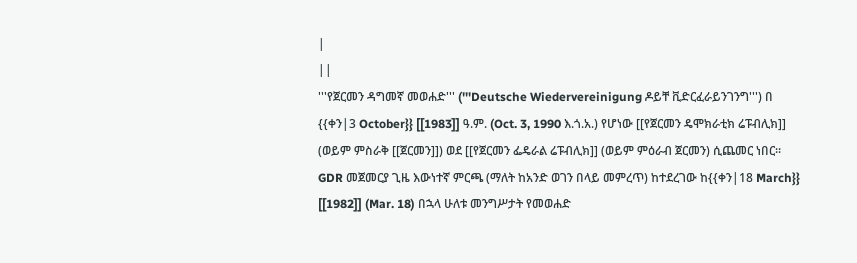|
||
'''የጀርመን ዳግመኛ መወሐድ''' ('''Deutsche Wiedervereinigung ዶይቸ ቪድርፈራይንገንግ''') በ {{ቀን|3 October}} [[1983]] ዓ.ም. (Oct. 3, 1990 እ.ጎ.አ.) የሆነው [[የጀርመን ዴሞክራቲክ ሬፑብሊክ]] (ወይም ምስራቅ [[ጀርመን]]) ወደ [[የጀርመን ፌዴራል ሬፑብሊክ]] (ወይም ምዕራብ ጀርመን) ሲጨመር ነበር። GDR መጀመርያ ጊዜ እውነተኛ ምርጫ (ማለት ከአንድ ወገን በላይ መምረጥ) ከተደረገው ከ{{ቀን|18 March}} [[1982]] (Mar. 18) በኋላ ሁለቱ መንግሥታት የመወሐድ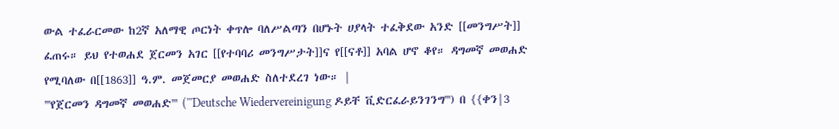ውል ተፈራርመው ከ2ኛ አለማዊ ጦርነት ቀጥሎ ባለሥልጣን በሆኑት ሀያላት ተፈቅደው አንድ [[መንግሥት]] ፈጠሩ። ይህ የተወሐደ ጀርመን አገር [[የተባባሪ መንግሥታት]]ና የ[[ናቶ]] አባል ሆኖ ቆየ። ዳግመኛ መወሐድ የሚባለው በ[[1863]] ዓ.ም. መጀመርያ መወሐድ ስለተደረገ ነው። |
'''የጀርመን ዳግመኛ መወሐድ''' ('''Deutsche Wiedervereinigung ዶይቸ ቪድርፈራይንገንግ''') በ {{ቀን|3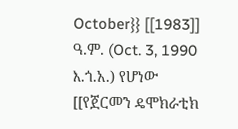October}} [[1983]] ዓ.ም. (Oct. 3, 1990 እ.ጎ.አ.) የሆነው [[የጀርመን ዴሞክራቲክ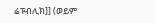ሬፑብሊክ]] (ወይም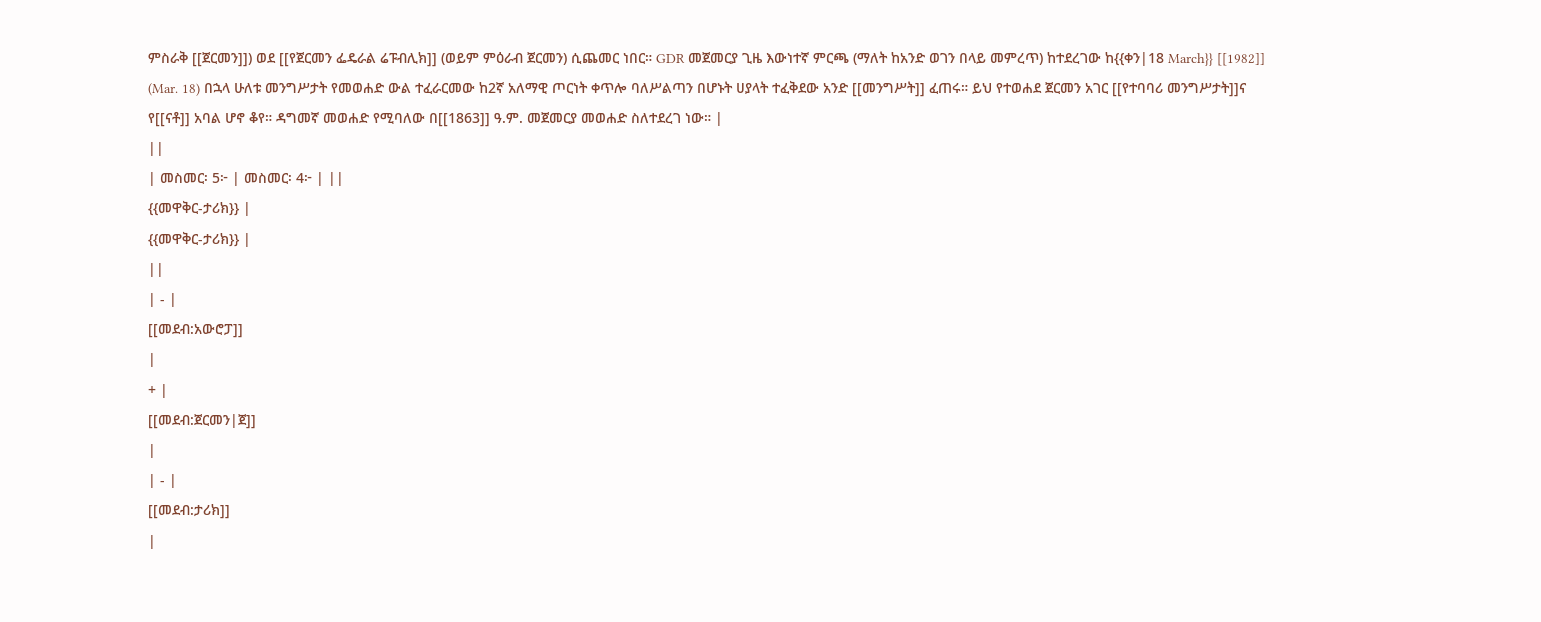ምስራቅ [[ጀርመን]]) ወደ [[የጀርመን ፌዴራል ሬፑብሊክ]] (ወይም ምዕራብ ጀርመን) ሲጨመር ነበር። GDR መጀመርያ ጊዜ እውነተኛ ምርጫ (ማለት ከአንድ ወገን በላይ መምረጥ) ከተደረገው ከ{{ቀን|18 March}} [[1982]] (Mar. 18) በኋላ ሁለቱ መንግሥታት የመወሐድ ውል ተፈራርመው ከ2ኛ አለማዊ ጦርነት ቀጥሎ ባለሥልጣን በሆኑት ሀያላት ተፈቅደው አንድ [[መንግሥት]] ፈጠሩ። ይህ የተወሐደ ጀርመን አገር [[የተባባሪ መንግሥታት]]ና የ[[ናቶ]] አባል ሆኖ ቆየ። ዳግመኛ መወሐድ የሚባለው በ[[1863]] ዓ.ም. መጀመርያ መወሐድ ስለተደረገ ነው። |
||
| መስመር፡ 5፦ | መስመር፡ 4፦ | ||
{{መዋቅር-ታሪክ}} |
{{መዋቅር-ታሪክ}} |
||
| - |
[[መደብ:አውሮፓ]]
|
+ |
[[መደብ:ጀርመን|ጀ]]
|
| - |
[[መደብ:ታሪክ]]
|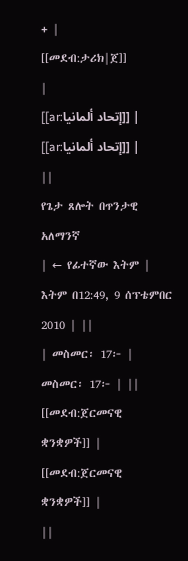+ |
[[መደብ:ታሪክ|ጀ]]
|
[[ar:إتحاد ألمانيا]] |
[[ar:إتحاد ألمانيا]] |
||
የጌታ ጸሎት በጥንታዊ አለማንኛ
| ← የፊተኛው እትም | እትም በ12:49, 9 ሰፕቴምበር 2010 | ||
| መስመር፡ 17፦ | መስመር፡ 17፦ | ||
[[መደብ:ጀርመናዊ ቋንቋዎች]] |
[[መደብ:ጀርመናዊ ቋንቋዎች]] |
||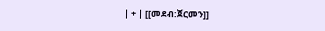| + | [[መደብ:ጀርመን]]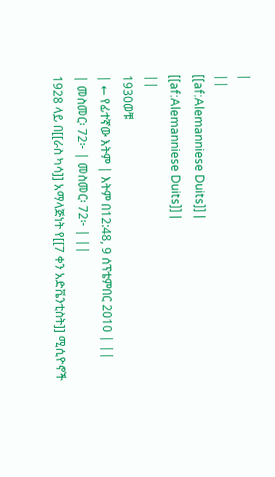|
||
[[af:Alemanniese Duits]] |
[[af:Alemanniese Duits]] |
||
1930ወቹ
| ← የፊተኛው እትም | እትም በ12:48, 9 ሰፕቴምበር 2010 | ||
| መስመር፡ 72፦ | መስመር፡ 72፦ | ||
1928 ላይ በ[[ራስ ካሳ]] አማላጅነት የ[[7 ቀን አድቬንቲስት]] ሚሲዮኖች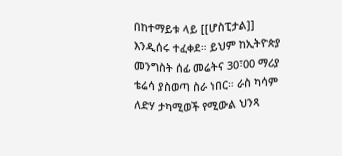በከተማይቱ ላይ [[ሆስፒታል]] እንዲሰሩ ተፈቀደ። ይህም ከኢትዮጵያ መንግስት ሰፊ መሬትና 30፣00 ማሪያ ቴሬሳ ያስወጣ ስራ ነበር። ራስ ካሳም ለድሃ ታካሚወች የሚውል ህንጻ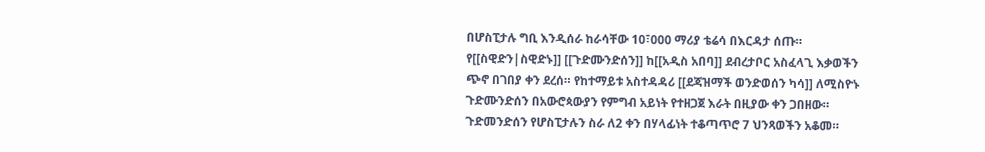በሆስፒታሉ ግቢ እንዲሰራ ከራሳቸው 10፣000 ማሪያ ቴሬሳ በእርዳታ ሰጡ። የ[[ስዊድን|ስዊድኑ]] [[ጉድሙንድሰን]] ከ[[አዲስ አበባ]] ደብረታቦር አስፈላጊ እቃወችን ጭኖ በገበያ ቀን ደረሰ። የከተማይቱ አስተዳዳሪ [[ደጃዝማች ወንድወሰን ካሳ]] ለሚስዮኑ ጉድሙንድሰን በአውሮጳውያን የምግብ አይነት የተዘጋጀ እራት በዚያው ቀን ጋበዘው። ጉድመንድሰን የሆስፒታሉን ስራ ለ2 ቀን በሃላፊነት ተቆጣጥሮ 7 ህንጻወችን አቆመ።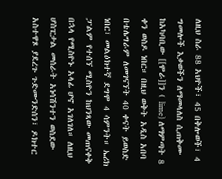ለዚህ ስራ 88 አህዮች፣ 45 በቅሎወች፣ 4 ግመሎች እቃወችን ለማመላለስ ሲጠቅሙ ከአካባቢው [[ሞራ]]ን ( lime) ለማምጣት 8 ቀን ወስዶ ነበር። በዚህ ወቅት አዲስ አበባ በቴሌግራም ለመገናኘት 40 ቀናት ይወስድ ነበር፣ መልዕክተኛ ደግሞ 4 ሳምንት። ኤሪክ ፓልም የተሰኘ ሚስዮን ከህንጻው መጠናቀቅ በኋላ የሚስዮኑ አላፊ ሆኖ አገለገለ። ለዚህ ሆስፒታል መሰራት አነሳሽንተን ወስደው አስተዋጾ ያደረጉ ጉድሙንድሰን፣ ዶክተር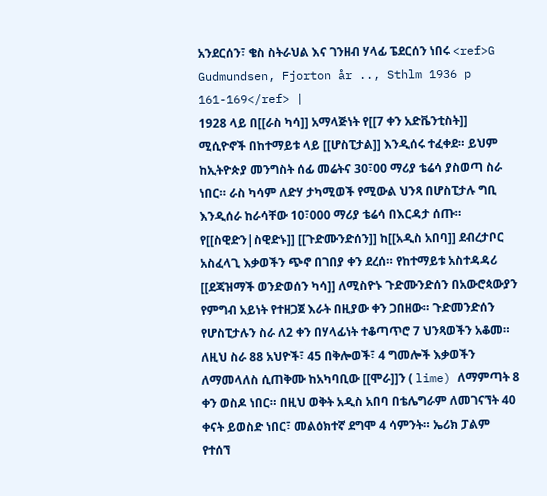አንደርሰን፣ ቄስ ስትራህል እና ገንዘብ ሃላፊ ፔደርሰን ነበሩ <ref>G Gudmundsen, Fjorton år .., Sthlm 1936 p 161-169</ref> |
1928 ላይ በ[[ራስ ካሳ]] አማላጅነት የ[[7 ቀን አድቬንቲስት]] ሚሲዮኖች በከተማይቱ ላይ [[ሆስፒታል]] እንዲሰሩ ተፈቀደ። ይህም ከኢትዮጵያ መንግስት ሰፊ መሬትና 30፣00 ማሪያ ቴሬሳ ያስወጣ ስራ ነበር። ራስ ካሳም ለድሃ ታካሚወች የሚውል ህንጻ በሆስፒታሉ ግቢ እንዲሰራ ከራሳቸው 10፣000 ማሪያ ቴሬሳ በእርዳታ ሰጡ። የ[[ስዊድን|ስዊድኑ]] [[ጉድሙንድሰን]] ከ[[አዲስ አበባ]] ደብረታቦር አስፈላጊ እቃወችን ጭኖ በገበያ ቀን ደረሰ። የከተማይቱ አስተዳዳሪ [[ደጃዝማች ወንድወሰን ካሳ]] ለሚስዮኑ ጉድሙንድሰን በአውሮጳውያን የምግብ አይነት የተዘጋጀ እራት በዚያው ቀን ጋበዘው። ጉድመንድሰን የሆስፒታሉን ስራ ለ2 ቀን በሃላፊነት ተቆጣጥሮ 7 ህንጻወችን አቆመ። ለዚህ ስራ 88 አህዮች፣ 45 በቅሎወች፣ 4 ግመሎች እቃወችን ለማመላለስ ሲጠቅሙ ከአካባቢው [[ሞራ]]ን ( lime) ለማምጣት 8 ቀን ወስዶ ነበር። በዚህ ወቅት አዲስ አበባ በቴሌግራም ለመገናኘት 40 ቀናት ይወስድ ነበር፣ መልዕክተኛ ደግሞ 4 ሳምንት። ኤሪክ ፓልም የተሰኘ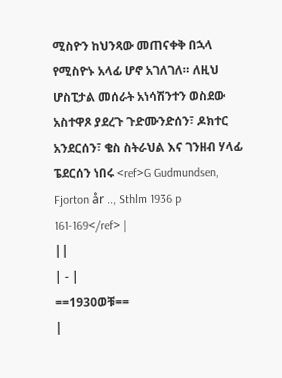ሚስዮን ከህንጻው መጠናቀቅ በኋላ የሚስዮኑ አላፊ ሆኖ አገለገለ። ለዚህ ሆስፒታል መሰራት አነሳሽንተን ወስደው አስተዋጾ ያደረጉ ጉድሙንድሰን፣ ዶክተር አንደርሰን፣ ቄስ ስትራህል እና ገንዘብ ሃላፊ ፔደርሰን ነበሩ <ref>G Gudmundsen, Fjorton år .., Sthlm 1936 p 161-169</ref> |
||
| - |
==1930ወቹ==
|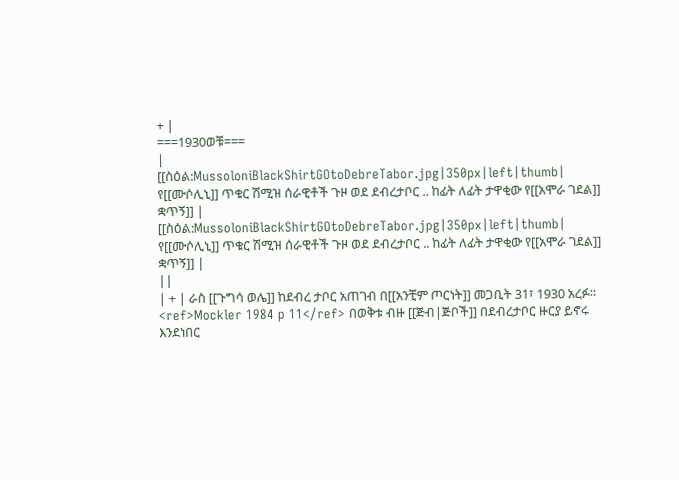+ |
===1930ወቹ===
|
[[ስዕል:MussoloniBlackShirtGOtoDebreTabor.jpg|350px|left|thumb| የ[[ሙሶሊኒ]] ጥቁር ሽሚዝ ሰራዊቶች ጉዞ ወደ ደብረታቦር .. ከፊት ለፊት ታዋቂው የ[[አሞራ ገደል]] ቋጥኝ]] |
[[ስዕል:MussoloniBlackShirtGOtoDebreTabor.jpg|350px|left|thumb| የ[[ሙሶሊኒ]] ጥቁር ሽሚዝ ሰራዊቶች ጉዞ ወደ ደብረታቦር .. ከፊት ለፊት ታዋቂው የ[[አሞራ ገደል]] ቋጥኝ]] |
||
| + | ራስ [[ጉግሳ ወሌ]] ከደብረ ታቦር አጠገብ በ[[አንቺም ጦርነት]] መጋቢት 31፣ 1930 አረፉ። <ref>Mockler 1984 p 11</ref> በወቅቱ ብዙ [[ጅብ|ጅቦች]] በደብረታቦር ዙርያ ይኖሩ እንደነበር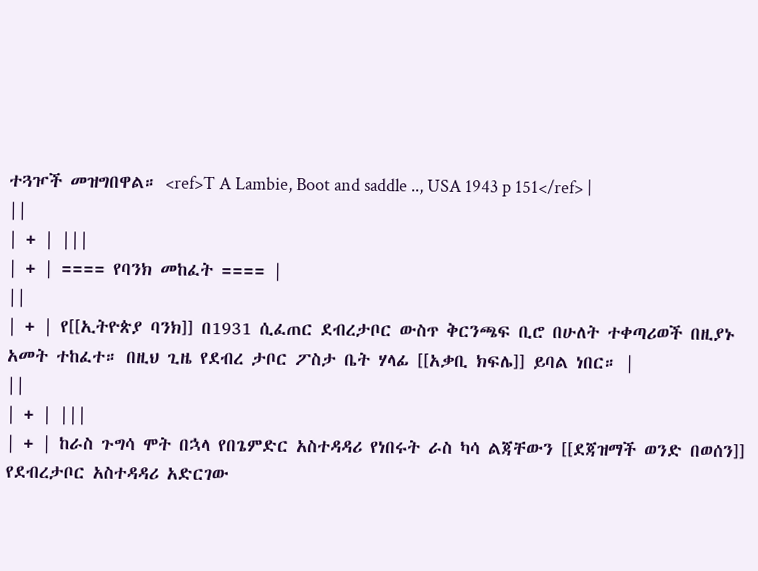ተጓዦች መዝግበዋል። <ref>T A Lambie, Boot and saddle .., USA 1943 p 151</ref> |
||
| + | |||
| + | ==== የባንክ መከፈት ==== |
||
| + | የ[[ኢትዮጵያ ባንክ]] በ1931 ሲፈጠር ደብረታቦር ውስጥ ቅርንጫፍ ቢሮ በሁለት ተቀጣሪወች በዚያኑ አመት ተከፈተ። በዚህ ጊዜ የደብረ ታቦር ፖስታ ቤት ሃላፊ [[አቃቢ ክፍሌ]] ይባል ነበር። |
||
| + | |||
| + | ከራስ ጉግሳ ሞት በኋላ የበጌምድር አስተዳዳሪ የነበሩት ራስ ካሳ ልጃቸውን [[ደጃዝማች ወንድ በወሰን]] የደብረታቦር አስተዳዳሪ አድርገው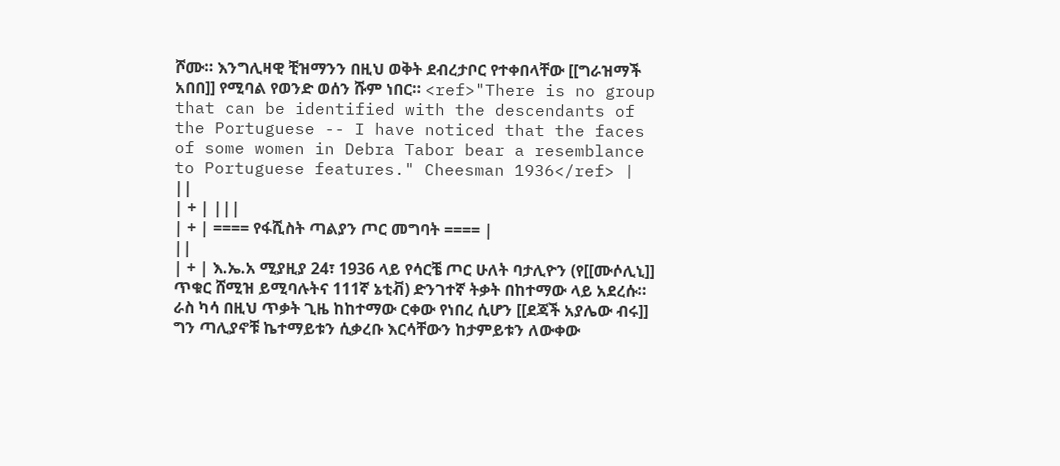ሾሙ። እንግሊዛዊ ቺዝማንን በዚህ ወቅት ደብረታቦር የተቀበላቸው [[ግራዝማች አበበ]] የሚባል የወንድ ወሰን ሹም ነበር። <ref>"There is no group that can be identified with the descendants of the Portuguese -- I have noticed that the faces of some women in Debra Tabor bear a resemblance to Portuguese features." Cheesman 1936</ref> |
||
| + | |||
| + | ==== የፋሺስት ጣልያን ጦር መግባት ==== |
||
| + | እ.ኤ.አ ሚያዚያ 24፣ 1936 ላይ የሳርቼ ጦር ሁለት ባታሊዮን (የ[[ሙሶሊኒ]] ጥቁር ሸሚዝ ይሚባሉትና 111ኛ ኔቲቭ) ድንገተኛ ትቃት በከተማው ላይ አደረሱ። ራስ ካሳ በዚህ ጥቃት ጊዜ ከከተማው ርቀው የነበረ ሲሆን [[ደጃች አያሌው ብሩ]] ግን ጣሊያኖቹ ኬተማይቱን ሲቃረቡ እርሳቸውን ከታምይቱን ለውቀው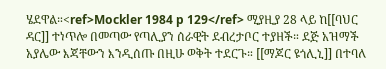ሄደዋል።<ref>Mockler 1984 p 129</ref> ሚያዚያ 28 ላይ ከ[[ባህር ዳር]] ተነጥሎ በመጣው የጣሊያን ሰራዊት ደብረታቦር ተያዘች። ደጅ አዝማች አያሌው እጃቸውን እንዲሰጡ በዚሁ ወቅት ተደርጉ። [[ማጆር ዩጎሊኒ]] በተባለ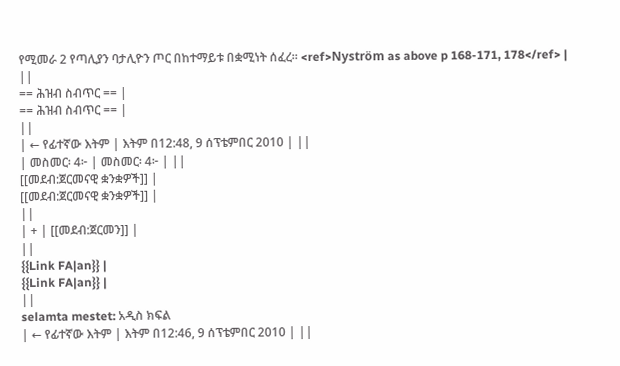የሚመራ 2 የጣሊያን ባታሊዮን ጦር በከተማይቱ በቋሚነት ሰፈረ። <ref>Nyström as above p 168-171, 178</ref> |
||
== ሕዝብ ስብጥር == |
== ሕዝብ ስብጥር == |
||
| ← የፊተኛው እትም | እትም በ12:48, 9 ሰፕቴምበር 2010 | ||
| መስመር፡ 4፦ | መስመር፡ 4፦ | ||
[[መደብ:ጀርመናዊ ቋንቋዎች]] |
[[መደብ:ጀርመናዊ ቋንቋዎች]] |
||
| + | [[መደብ:ጀርመን]] |
||
{{Link FA|an}} |
{{Link FA|an}} |
||
selamta mestet: አዲስ ክፍል
| ← የፊተኛው እትም | እትም በ12:46, 9 ሰፕቴምበር 2010 | ||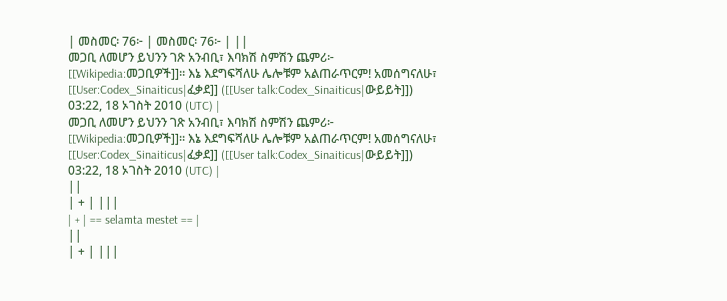| መስመር፡ 76፦ | መስመር፡ 76፦ | ||
መጋቢ ለመሆን ይህንን ገጽ አንብቢ፣ እባክሽ ስምሽን ጨምሪ፦ [[Wikipedia:መጋቢዎች]]። እኔ እደግፍሻለሁ ሌሎቹም አልጠራጥርም! አመሰግናለሁ፣ [[User:Codex_Sinaiticus|ፈቃደ]] ([[User talk:Codex_Sinaiticus|ውይይት]]) 03:22, 18 ኦገስት 2010 (UTC) |
መጋቢ ለመሆን ይህንን ገጽ አንብቢ፣ እባክሽ ስምሽን ጨምሪ፦ [[Wikipedia:መጋቢዎች]]። እኔ እደግፍሻለሁ ሌሎቹም አልጠራጥርም! አመሰግናለሁ፣ [[User:Codex_Sinaiticus|ፈቃደ]] ([[User talk:Codex_Sinaiticus|ውይይት]]) 03:22, 18 ኦገስት 2010 (UTC) |
||
| + | |||
| + | == selamta mestet == |
||
| + | |||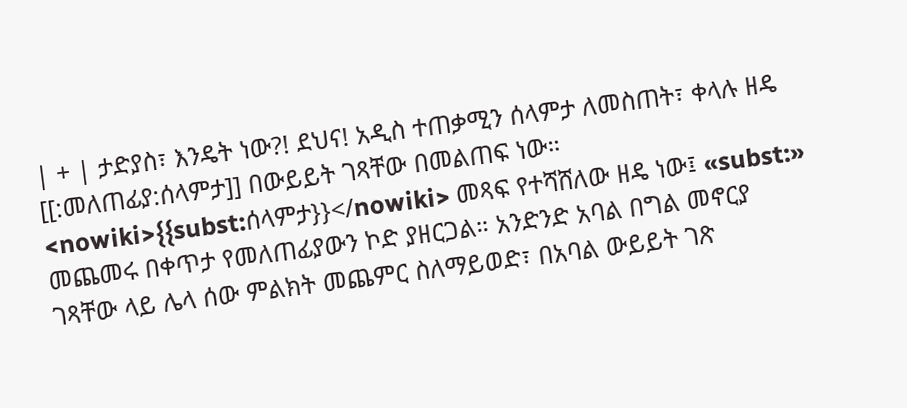| + | ታድያስ፣ እንዴት ነው?! ደህና! አዲስ ተጠቃሚን ሰላምታ ለመስጠት፣ ቀላሉ ዘዴ [[:መለጠፊያ:ሰላምታ]] በውይይት ገጻቸው በመልጠፍ ነው። <nowiki>{{subst:ሰላምታ}}</nowiki> መጻፍ የተሻሸለው ዘዴ ነው፤ «subst:» መጨመሩ በቀጥታ የመለጠፊያውን ኮድ ያዘርጋል። አንድንድ አባል በግል መኖርያ ገጻቸው ላይ ሌላ ሰው ምልክት መጨምር ስለማይወድ፣ በአባል ውይይት ገጽ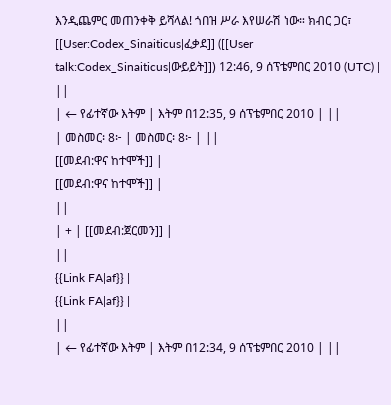እንዲጨምር መጠንቀቅ ይሻላል! ጎበዝ ሥራ እየሠራሽ ነው። ክብር ጋር፣ [[User:Codex_Sinaiticus|ፈቃደ]] ([[User talk:Codex_Sinaiticus|ውይይት]]) 12:46, 9 ሰፕቴምበር 2010 (UTC) |
||
| ← የፊተኛው እትም | እትም በ12:35, 9 ሰፕቴምበር 2010 | ||
| መስመር፡ 8፦ | መስመር፡ 8፦ | ||
[[መደብ:ዋና ከተሞች]] |
[[መደብ:ዋና ከተሞች]] |
||
| + | [[መደብ:ጀርመን]] |
||
{{Link FA|af}} |
{{Link FA|af}} |
||
| ← የፊተኛው እትም | እትም በ12:34, 9 ሰፕቴምበር 2010 | ||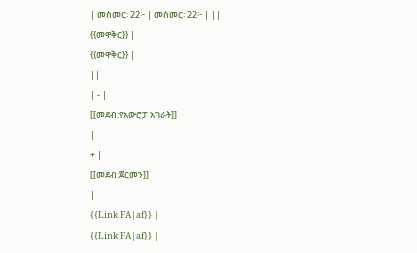| መስመር፡ 22፦ | መስመር፡ 22፦ | ||
{{መዋቅር}} |
{{መዋቅር}} |
||
| - |
[[መደብ:የአውሮፓ አገራት]]
|
+ |
[[መደብ:ጀርመን]]
|
{{Link FA|af}} |
{{Link FA|af}} |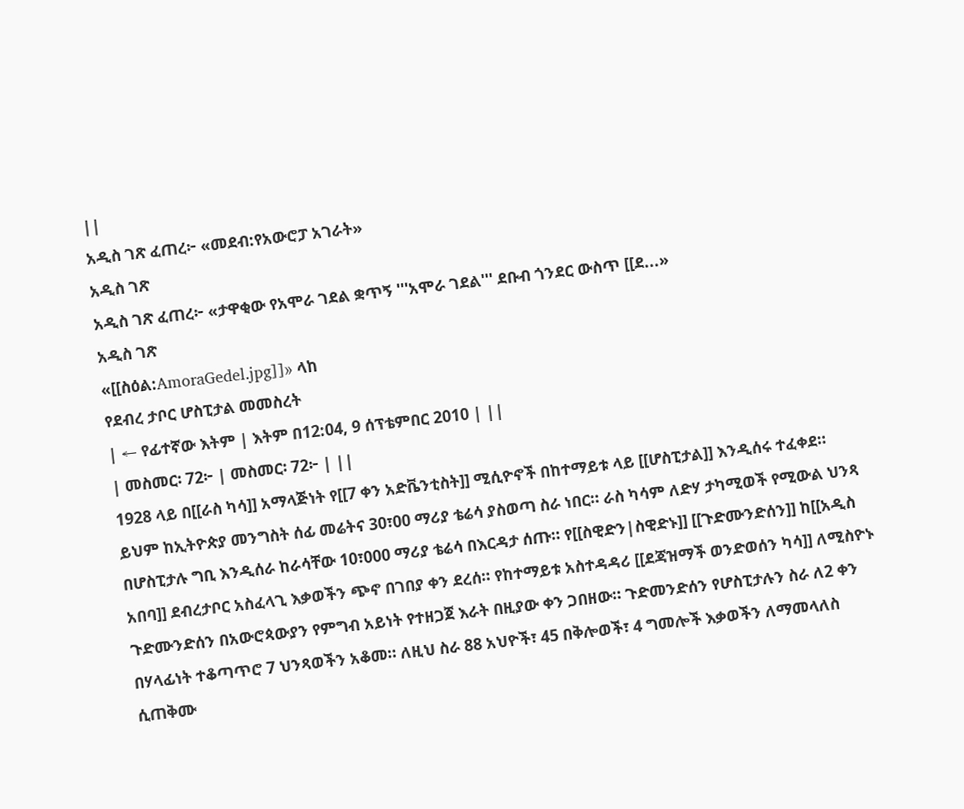||
አዲስ ገጽ ፈጠረ፦ «መደብ:የአውሮፓ አገራት»
አዲስ ገጽ
አዲስ ገጽ ፈጠረ፦ «ታዋቂው የአሞራ ገደል ቋጥኝ '''አሞራ ገደል''' ደቡብ ጎንደር ውስጥ [[ደ...»
አዲስ ገጽ
«[[ስዕል:AmoraGedel.jpg]]» ላከ
የደብረ ታቦር ሆስፒታል መመስረት
| ← የፊተኛው እትም | እትም በ12:04, 9 ሰፕቴምበር 2010 | ||
| መስመር፡ 72፦ | መስመር፡ 72፦ | ||
1928 ላይ በ[[ራስ ካሳ]] አማላጅነት የ[[7 ቀን አድቬንቲስት]] ሚሲዮኖች በከተማይቱ ላይ [[ሆስፒታል]] እንዲሰሩ ተፈቀደ። ይህም ከኢትዮጵያ መንግስት ሰፊ መሬትና 30፣00 ማሪያ ቴሬሳ ያስወጣ ስራ ነበር። ራስ ካሳም ለድሃ ታካሚወች የሚውል ህንጻ በሆስፒታሉ ግቢ እንዲሰራ ከራሳቸው 10፣000 ማሪያ ቴሬሳ በእርዳታ ሰጡ። የ[[ስዊድን|ስዊድኑ]] [[ጉድሙንድሰን]] ከ[[አዲስ አበባ]] ደብረታቦር አስፈላጊ እቃወችን ጭኖ በገበያ ቀን ደረሰ። የከተማይቱ አስተዳዳሪ [[ደጃዝማች ወንድወሰን ካሳ]] ለሚስዮኑ ጉድሙንድሰን በአውሮጳውያን የምግብ አይነት የተዘጋጀ እራት በዚያው ቀን ጋበዘው። ጉድመንድሰን የሆስፒታሉን ስራ ለ2 ቀን በሃላፊነት ተቆጣጥሮ 7 ህንጻወችን አቆመ። ለዚህ ስራ 88 አህዮች፣ 45 በቅሎወች፣ 4 ግመሎች እቃወችን ለማመላለስ ሲጠቅሙ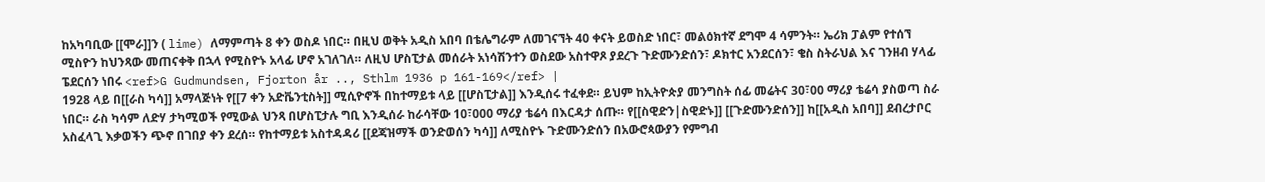ከአካባቢው [[ሞራ]]ን ( lime) ለማምጣት 8 ቀን ወስዶ ነበር። በዚህ ወቅት አዲስ አበባ በቴሌግራም ለመገናኘት 40 ቀናት ይወስድ ነበር፣ መልዕክተኛ ደግሞ 4 ሳምንት። ኤሪክ ፓልም የተሰኘ ሚስዮን ከህንጻው መጠናቀቅ በኋላ የሚስዮኑ አላፊ ሆኖ አገለገለ። ለዚህ ሆስፒታል መሰራት አነሳሽንተን ወስደው አስተዋጾ ያደረጉ ጉድሙንድሰን፣ ዶክተር አንደርሰን፣ ቄስ ስትራህል እና ገንዘብ ሃላፊ ፔደርሰን ነበሩ <ref>G Gudmundsen, Fjorton år .., Sthlm 1936 p 161-169</ref> |
1928 ላይ በ[[ራስ ካሳ]] አማላጅነት የ[[7 ቀን አድቬንቲስት]] ሚሲዮኖች በከተማይቱ ላይ [[ሆስፒታል]] እንዲሰሩ ተፈቀደ። ይህም ከኢትዮጵያ መንግስት ሰፊ መሬትና 30፣00 ማሪያ ቴሬሳ ያስወጣ ስራ ነበር። ራስ ካሳም ለድሃ ታካሚወች የሚውል ህንጻ በሆስፒታሉ ግቢ እንዲሰራ ከራሳቸው 10፣000 ማሪያ ቴሬሳ በእርዳታ ሰጡ። የ[[ስዊድን|ስዊድኑ]] [[ጉድሙንድሰን]] ከ[[አዲስ አበባ]] ደብረታቦር አስፈላጊ እቃወችን ጭኖ በገበያ ቀን ደረሰ። የከተማይቱ አስተዳዳሪ [[ደጃዝማች ወንድወሰን ካሳ]] ለሚስዮኑ ጉድሙንድሰን በአውሮጳውያን የምግብ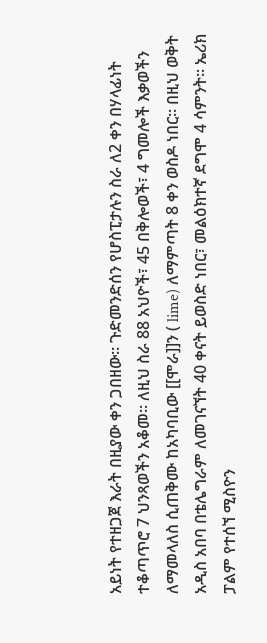አይነት የተዘጋጀ እራት በዚያው ቀን ጋበዘው። ጉድመንድሰን የሆስፒታሉን ስራ ለ2 ቀን በሃላፊነት ተቆጣጥሮ 7 ህንጻወችን አቆመ። ለዚህ ስራ 88 አህዮች፣ 45 በቅሎወች፣ 4 ግመሎች እቃወችን ለማመላለስ ሲጠቅሙ ከአካባቢው [[ሞራ]]ን ( lime) ለማምጣት 8 ቀን ወስዶ ነበር። በዚህ ወቅት አዲስ አበባ በቴሌግራም ለመገናኘት 40 ቀናት ይወስድ ነበር፣ መልዕክተኛ ደግሞ 4 ሳምንት። ኤሪክ ፓልም የተሰኘ ሚስዮን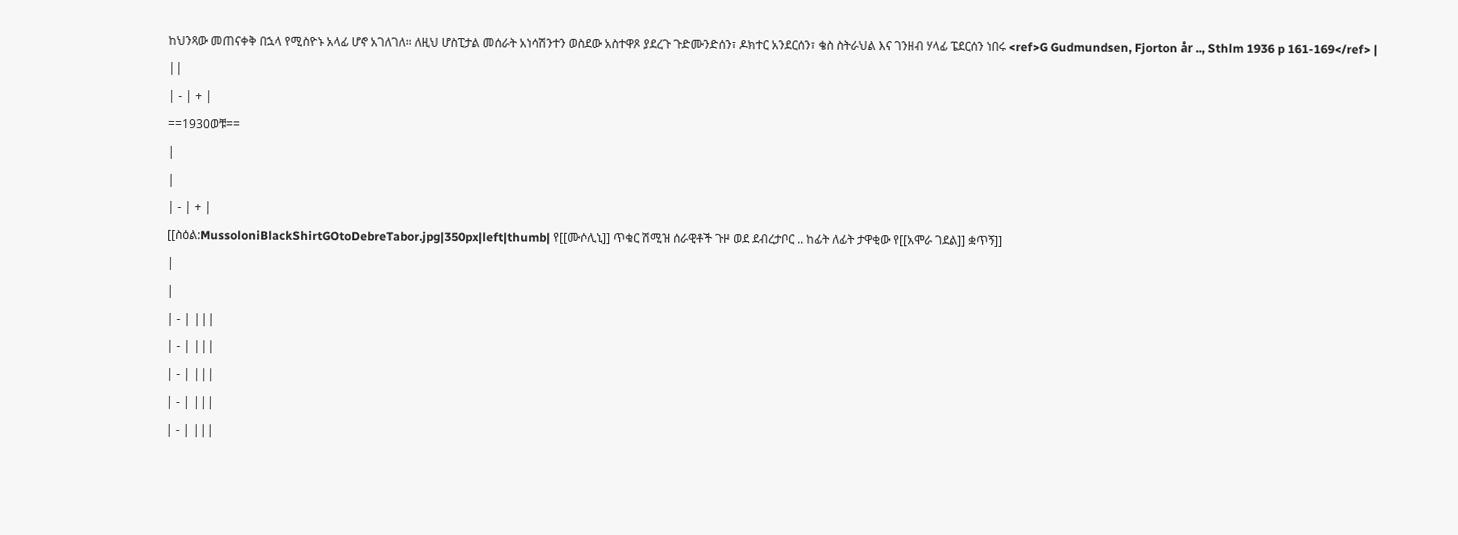ከህንጻው መጠናቀቅ በኋላ የሚስዮኑ አላፊ ሆኖ አገለገለ። ለዚህ ሆስፒታል መሰራት አነሳሽንተን ወስደው አስተዋጾ ያደረጉ ጉድሙንድሰን፣ ዶክተር አንደርሰን፣ ቄስ ስትራህል እና ገንዘብ ሃላፊ ፔደርሰን ነበሩ <ref>G Gudmundsen, Fjorton år .., Sthlm 1936 p 161-169</ref> |
||
| - | + |
==1930ወቹ==
|
|
| - | + |
[[ስዕል:MussoloniBlackShirtGOtoDebreTabor.jpg|350px|left|thumb| የ[[ሙሶሊኒ]] ጥቁር ሽሚዝ ሰራዊቶች ጉዞ ወደ ደብረታቦር .. ከፊት ለፊት ታዋቂው የ[[አሞራ ገደል]] ቋጥኝ]]
|
|
| - | |||
| - | |||
| - | |||
| - | |||
| - | |||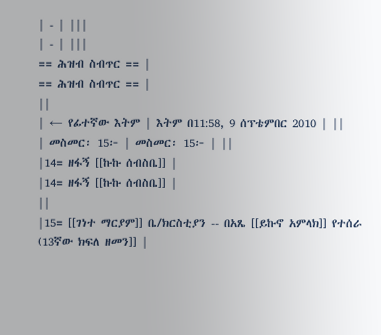| - | |||
| - | |||
== ሕዝብ ስብጥር == |
== ሕዝብ ስብጥር == |
||
| ← የፊተኛው እትም | እትም በ11:58, 9 ሰፕቴምበር 2010 | ||
| መስመር፡ 15፦ | መስመር፡ 15፦ | ||
|14= ዘፋኝ [[ኩኩ ሰብስቤ]] |
|14= ዘፋኝ [[ኩኩ ሰብስቤ]] |
||
|15= [[ገነተ ማርያም]] ቤ/ክርስቲያን -- በአጼ [[ይኩኖ አምላክ]] የተሰራ (13ኛው ክፍለ ዘመን]] |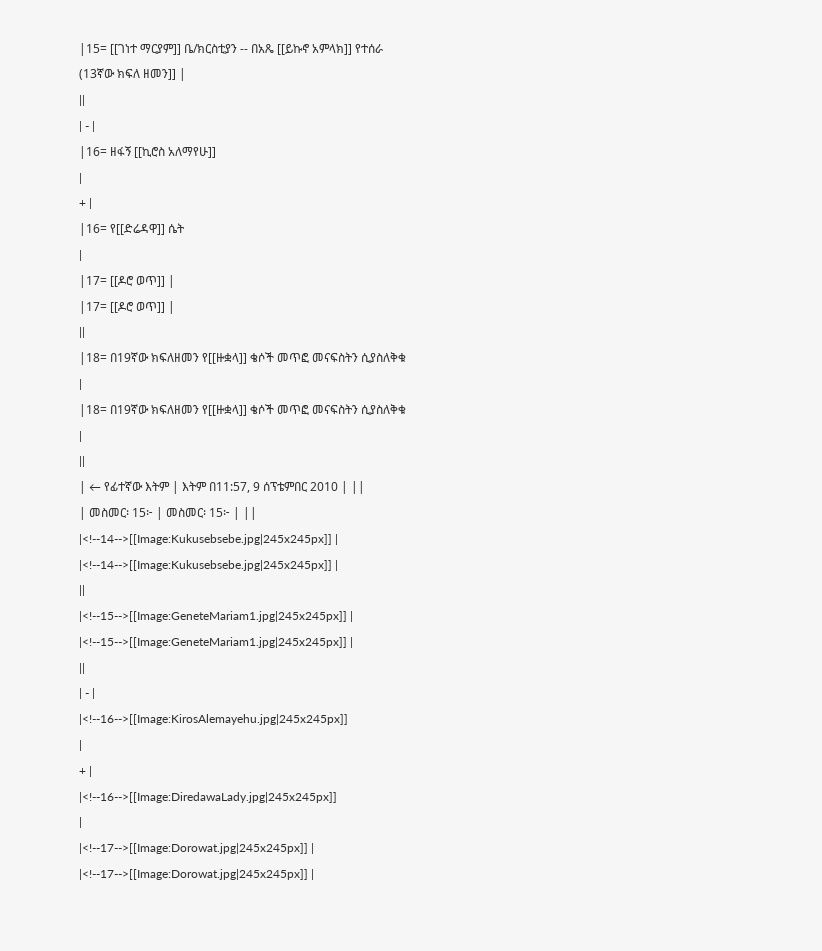|15= [[ገነተ ማርያም]] ቤ/ክርስቲያን -- በአጼ [[ይኩኖ አምላክ]] የተሰራ (13ኛው ክፍለ ዘመን]] |
||
| - |
|16= ዘፋኝ [[ኪሮስ አለማየሁ]]
|
+ |
|16= የ[[ድሬዳዋ]] ሴት
|
|17= [[ዶሮ ወጥ]] |
|17= [[ዶሮ ወጥ]] |
||
|18= በ19ኛው ክፍለዘመን የ[[ዙቋላ]] ቄሶች መጥፎ መናፍስትን ሲያስለቅቁ |
|18= በ19ኛው ክፍለዘመን የ[[ዙቋላ]] ቄሶች መጥፎ መናፍስትን ሲያስለቅቁ |
||
| ← የፊተኛው እትም | እትም በ11:57, 9 ሰፕቴምበር 2010 | ||
| መስመር፡ 15፦ | መስመር፡ 15፦ | ||
|<!--14-->[[Image:Kukusebsebe.jpg|245x245px]] |
|<!--14-->[[Image:Kukusebsebe.jpg|245x245px]] |
||
|<!--15-->[[Image:GeneteMariam1.jpg|245x245px]] |
|<!--15-->[[Image:GeneteMariam1.jpg|245x245px]] |
||
| - |
|<!--16-->[[Image:KirosAlemayehu.jpg|245x245px]]
|
+ |
|<!--16-->[[Image:DiredawaLady.jpg|245x245px]]
|
|<!--17-->[[Image:Dorowat.jpg|245x245px]] |
|<!--17-->[[Image:Dorowat.jpg|245x245px]] |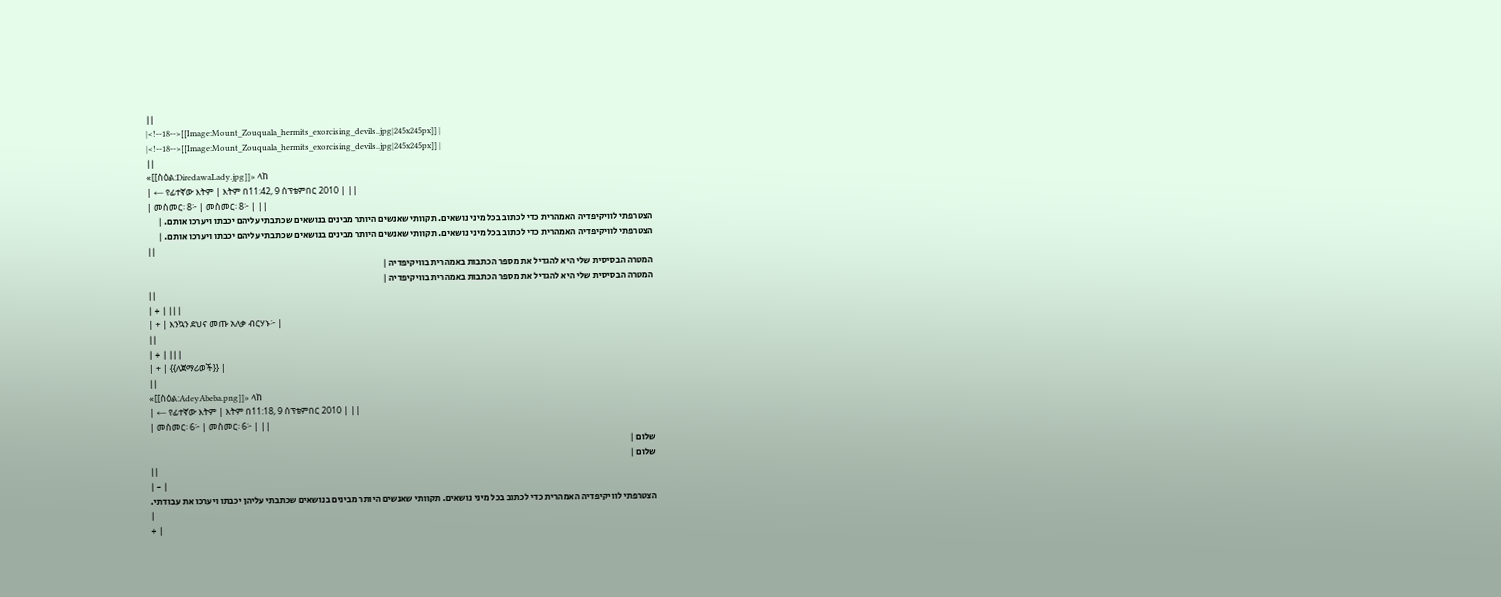||
|<!--18-->[[Image:Mount_Zouquala_hermits_exorcising_devils..jpg|245x245px]] |
|<!--18-->[[Image:Mount_Zouquala_hermits_exorcising_devils..jpg|245x245px]] |
||
«[[ስዕል:DiredawaLady.jpg]]» ላከ
| ← የፊተኛው እትም | እትም በ11:42, 9 ሰፕቴምበር 2010 | ||
| መስመር፡ 8፦ | መስመር፡ 8፦ | ||
הצטרפתי לוויקיפדיה האמהרית כדי לכתוב בכל מיני נושאים. תקוותי שאנשים היותר מבינים בנושאים שכתבתי עליהם יכבתו ויערכו אותם. |
הצטרפתי לוויקיפדיה האמהרית כדי לכתוב בכל מיני נושאים. תקוותי שאנשים היותר מבינים בנושאים שכתבתי עליהם יכבתו ויערכו אותם. |
||
המטרה הבסיסית שלי היא להגדיל את מספר הכתבות באמהרית בוויקיפדיה |
המטרה הבסיסית שלי היא להגדיל את מספר הכתבות באמהרית בוויקיפדיה |
||
| + | |||
| + | እንኳን ደህና መጡ አለቃ ብርሃኑ፦ |
||
| + | |||
| + | {{ለጀማሪወች}} |
||
«[[ስዕል:AdeyAbeba.png]]» ላከ
| ← የፊተኛው እትም | እትም በ11:18, 9 ሰፕቴምበር 2010 | ||
| መስመር፡ 6፦ | መስመር፡ 6፦ | ||
שלום |
שלום |
||
| - |
הצטרפתי לוויקיפדיה האמהרית כדי לכתוב בכל מיני נושאים. תקוותי שאנשים היותר מבינים בנושאים שכתבתי עליהן יכבתו ויערכו את עבודתי.
|
+ |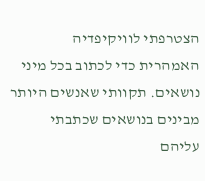הצטרפתי לוויקיפדיה האמהרית כדי לכתוב בכל מיני נושאים. תקוותי שאנשים היותר מבינים בנושאים שכתבתי עליהם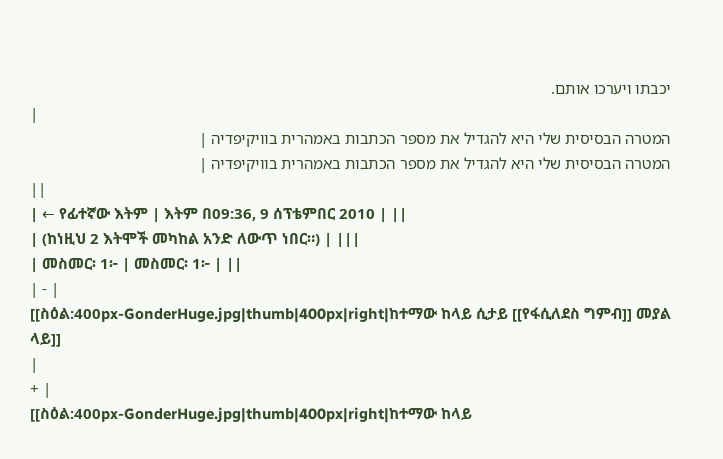יכבתו ויערכו אותם.
|
המטרה הבסיסית שלי היא להגדיל את מספר הכתבות באמהרית בוויקיפדיה |
המטרה הבסיסית שלי היא להגדיל את מספר הכתבות באמהרית בוויקיפדיה |
||
| ← የፊተኛው እትም | እትም በ09:36, 9 ሰፕቴምበር 2010 | ||
| (ከነዚህ 2 እትሞች መካከል አንድ ለውጥ ነበር።) | |||
| መስመር፡ 1፦ | መስመር፡ 1፦ | ||
| - |
[[ስዕል:400px-GonderHuge.jpg|thumb|400px|right|ከተማው ከላይ ሲታይ [[የፋሲለደስ ግምብ]] መያል ላይ]]
|
+ |
[[ስዕል:400px-GonderHuge.jpg|thumb|400px|right|ከተማው ከላይ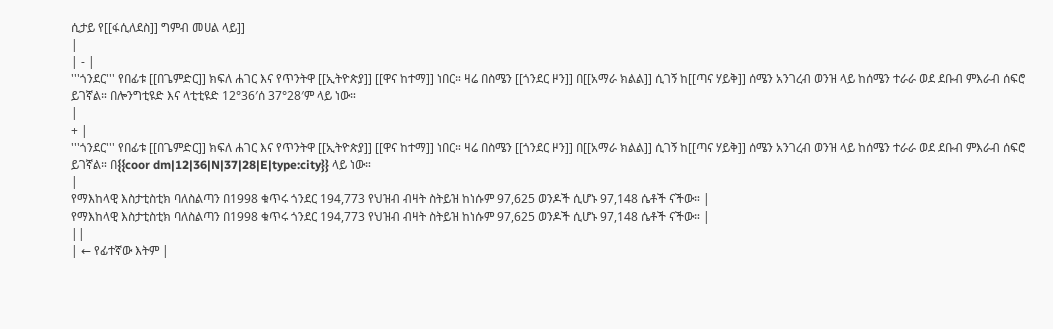ሲታይ የ[[ፋሲለደስ]] ግምብ መሀል ላይ]]
|
| - |
'''ጎንደር''' የበፊቱ [[በጌምድር]] ክፍለ ሐገር እና የጥንትዋ [[ኢትዮጵያ]] [[ዋና ከተማ]] ነበር። ዛሬ በስሜን [[ጎንደር ዞን]] በ[[አማራ ክልል]] ሲገኝ ከ[[ጣና ሃይቅ]] ሰሜን አንገረብ ወንዝ ላይ ከሰሜን ተራራ ወደ ደቡብ ምእራብ ሰፍሮ ይገኛል። በሎንግቲዩድ እና ላቲቲዩድ 12°36′ሰ 37°28′ም ላይ ነው።
|
+ |
'''ጎንደር''' የበፊቱ [[በጌምድር]] ክፍለ ሐገር እና የጥንትዋ [[ኢትዮጵያ]] [[ዋና ከተማ]] ነበር። ዛሬ በስሜን [[ጎንደር ዞን]] በ[[አማራ ክልል]] ሲገኝ ከ[[ጣና ሃይቅ]] ሰሜን አንገረብ ወንዝ ላይ ከሰሜን ተራራ ወደ ደቡብ ምእራብ ሰፍሮ ይገኛል። በ{{coor dm|12|36|N|37|28|E|type:city}} ላይ ነው።
|
የማእከላዊ እስታቲስቲክ ባለስልጣን በ1998 ቁጥሩ ጎንደር 194,773 የህዝብ ብዛት ስትይዝ ከነሱም 97,625 ወንዶች ሲሆኑ 97,148 ሴቶች ናችው። |
የማእከላዊ እስታቲስቲክ ባለስልጣን በ1998 ቁጥሩ ጎንደር 194,773 የህዝብ ብዛት ስትይዝ ከነሱም 97,625 ወንዶች ሲሆኑ 97,148 ሴቶች ናችው። |
||
| ← የፊተኛው እትም |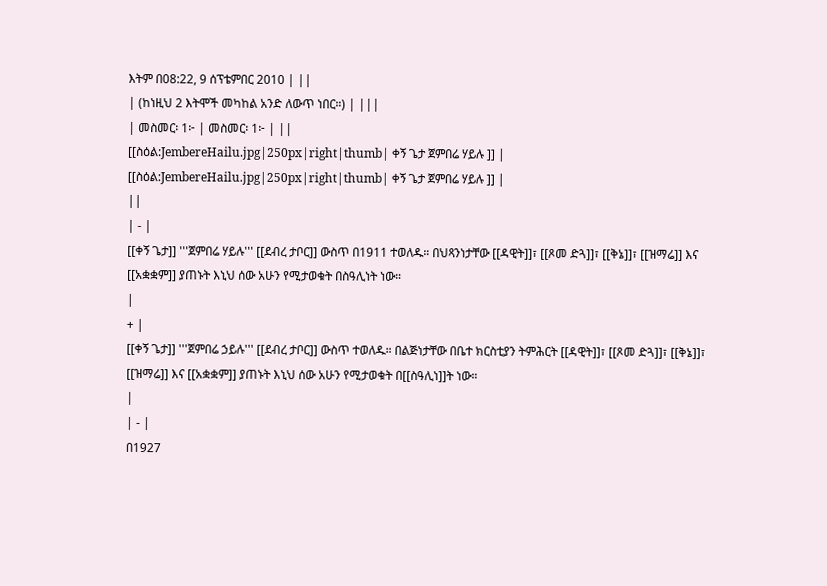እትም በ08:22, 9 ሰፕቴምበር 2010 | ||
| (ከነዚህ 2 እትሞች መካከል አንድ ለውጥ ነበር።) | |||
| መስመር፡ 1፦ | መስመር፡ 1፦ | ||
[[ስዕል:JembereHailu.jpg|250px|right|thumb| ቀኝ ጌታ ጀምበሬ ሃይሉ ]] |
[[ስዕል:JembereHailu.jpg|250px|right|thumb| ቀኝ ጌታ ጀምበሬ ሃይሉ ]] |
||
| - |
[[ቀኝ ጌታ]] '''ጀምበሬ ሃይሉ''' [[ደብረ ታቦር]] ውስጥ በ1911 ተወለዱ። በህጻንነታቸው [[ዳዊት]]፣ [[ጾመ ድጓ]]፣ [[ቅኔ]]፣ [[ዝማሬ]] እና [[አቋቋም]] ያጠኑት እኒህ ሰው አሁን የሚታወቁት በስዓሊነት ነው።
|
+ |
[[ቀኝ ጌታ]] '''ጀምበሬ ኃይሉ''' [[ደብረ ታቦር]] ውስጥ ተወለዱ። በልጅነታቸው በቤተ ክርስቲያን ትምሕርት [[ዳዊት]]፣ [[ጾመ ድጓ]]፣ [[ቅኔ]]፣ [[ዝማሬ]] እና [[አቋቋም]] ያጠኑት እኒህ ሰው አሁን የሚታወቁት በ[[ስዓሊነ]]ት ነው።
|
| - |
በ1927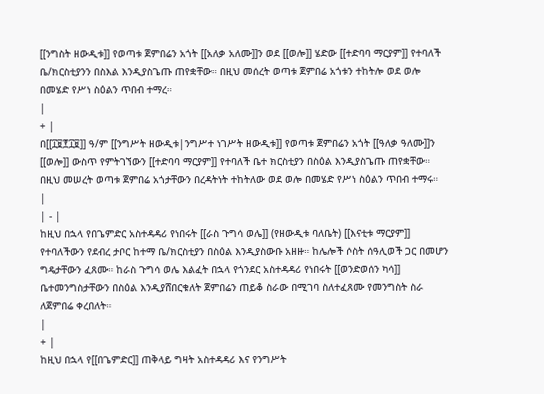[[ንግስት ዘውዲቱ]] የወጣቱ ጀምበሬን አጎት [[አለቃ አለሙ]]ን ወደ [[ወሎ]] ሄድው [[ተድባባ ማርያም]] የተባለች ቤ/ክርስቲያንን በስእል እንዲያስጌጡ ጠየቋቸው። በዚህ መሰረት ወጣቱ ጀምበሬ አጎቱን ተከትሎ ወደ ወሎ በመሄድ የሥነ ስዕልን ጥበብ ተማረ።
|
+ |
በ[[፲፱፻፲፱]] ዓ/ም [[ንግሥት ዘውዲቱ|ንግሥተ ነገሥት ዘውዲቱ]] የወጣቱ ጀምበሬን አጎት [[ዓለቃ ዓለሙ]]ን [[ወሎ]] ውስጥ የምትገኘውን [[ተድባባ ማርያም]] የተባለች ቤተ ክርስቲያን በስዕል እንዲያስጌጡ ጠየቋቸው። በዚህ መሠረት ወጣቱ ጀምበሬ አጎታቸውን በረዳትነት ተከትለው ወደ ወሎ በመሄድ የሥነ ስዕልን ጥበብ ተማሩ።
|
| - |
ከዚህ በኋላ የበጌምድር አስተዳዳሪ የነበሩት [[ራስ ጉግሳ ወሌ]] (የዘውዲቱ ባለቤት) [[እናቲቱ ማርያም]] የተባለችውን የደብረ ታቦር ከተማ ቤ/ክርስቲያን በስዕል እንዲያስውቡ አዘዙ። ከሌሎች ሶስት ሰዓሊወች ጋር በመሆን ግዴታቸውን ፈጸሙ። ከራስ ጉግሳ ወሌ እልፈት በኋላ የጎንደር አስተዳዳሪ የነበሩት [[ወንድወሰን ካሳ]] ቤተመንግስታቸውን በስዕል እንዲያሸበርቁለት ጀምበሬን ጠይቆ ስራው በሚገባ ስለተፈጸሙ የመንግስት ስራ ለጀምበሬ ቀረበለት።
|
+ |
ከዚህ በኋላ የ[[በጌምድር]] ጠቅላይ ግዛት አስተዳዳሪ እና የንግሥት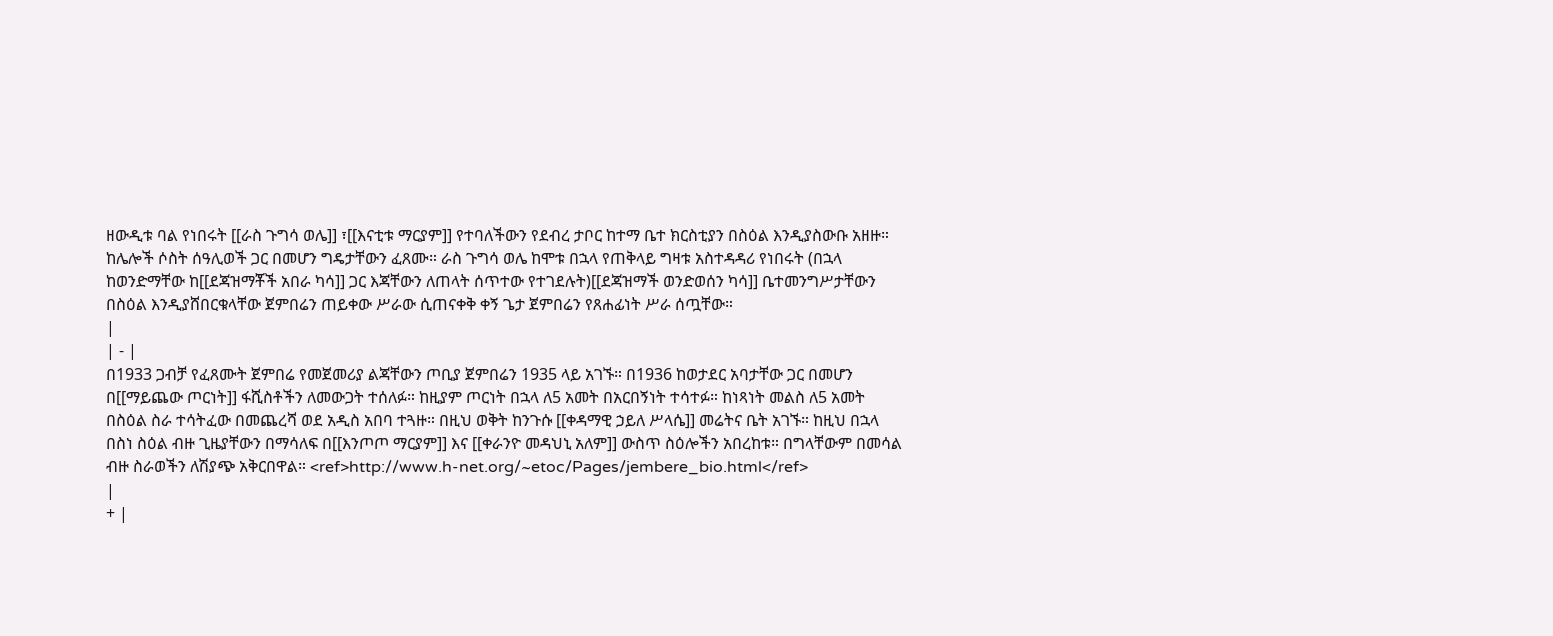ዘውዲቱ ባል የነበሩት [[ራስ ጉግሳ ወሌ]] ፣[[እናቲቱ ማርያም]] የተባለችውን የደብረ ታቦር ከተማ ቤተ ክርስቲያን በስዕል እንዲያስውቡ አዘዙ። ከሌሎች ሶስት ሰዓሊወች ጋር በመሆን ግዴታቸውን ፈጸሙ። ራስ ጉግሳ ወሌ ከሞቱ በኋላ የጠቅላይ ግዛቱ አስተዳዳሪ የነበሩት (በኋላ ከወንድማቸው ከ[[ደጃዝማቾች አበራ ካሳ]] ጋር እጃቸውን ለጠላት ሰጥተው የተገደሉት)[[ደጃዝማች ወንድወሰን ካሳ]] ቤተመንግሥታቸውን በስዕል እንዲያሸበርቁላቸው ጀምበሬን ጠይቀው ሥራው ሲጠናቀቅ ቀኝ ጌታ ጀምበሬን የጸሐፊነት ሥራ ሰጧቸው።
|
| - |
በ1933 ጋብቻ የፈጸሙት ጀምበሬ የመጀመሪያ ልጃቸውን ጦቢያ ጀምበሬን 1935 ላይ አገኙ። በ1936 ከወታደር አባታቸው ጋር በመሆን በ[[ማይጨው ጦርነት]] ፋሺስቶችን ለመውጋት ተሰለፉ። ከዚያም ጦርነት በኋላ ለ5 አመት በአርበኝነት ተሳተፉ። ከነጻነት መልስ ለ5 አመት በስዕል ስራ ተሳትፈው በመጨረሻ ወደ አዲስ አበባ ተጓዙ። በዚህ ወቅት ከንጉሱ [[ቀዳማዊ ኃይለ ሥላሴ]] መሬትና ቤት አገኙ። ከዚህ በኋላ በስነ ስዕል ብዙ ጊዜያቸውን በማሳለፍ በ[[እንጦጦ ማርያም]] እና [[ቀራንዮ መዳህኒ አለም]] ውስጥ ስዕሎችን አበረከቱ። በግላቸውም በመሳል ብዙ ስራወችን ለሽያጭ አቅርበዋል። <ref>http://www.h-net.org/~etoc/Pages/jembere_bio.html</ref>
|
+ |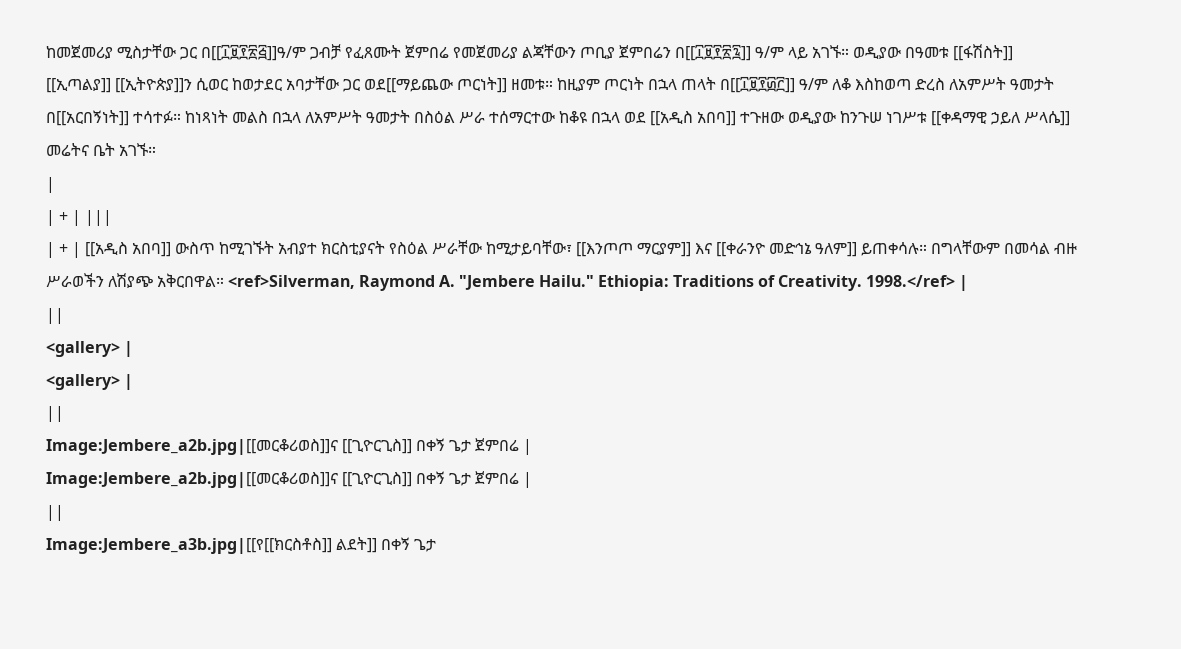ከመጀመሪያ ሚስታቸው ጋር በ[[፲፱፻፳፭]]ዓ/ም ጋብቻ የፈጸሙት ጀምበሬ የመጀመሪያ ልጃቸውን ጦቢያ ጀምበሬን በ[[፲፱፻፳፯]] ዓ/ም ላይ አገኙ። ወዲያው በዓመቱ [[ፋሽስት]] [[ኢጣልያ]] [[ኢትዮጵያ]]ን ሲወር ከወታደር አባታቸው ጋር ወደ[[ማይጨው ጦርነት]] ዘመቱ። ከዚያም ጦርነት በኋላ ጠላት በ[[፲፱፻፴፫]] ዓ/ም ለቆ እስከወጣ ድረስ ለአምሥት ዓመታት በ[[አርበኝነት]] ተሳተፉ። ከነጻነት መልስ በኋላ ለአምሥት ዓመታት በስዕል ሥራ ተሰማርተው ከቆዩ በኋላ ወደ [[አዲስ አበባ]] ተጉዘው ወዲያው ከንጉሠ ነገሥቱ [[ቀዳማዊ ኃይለ ሥላሴ]] መሬትና ቤት አገኙ።
|
| + | |||
| + | [[አዲስ አበባ]] ውስጥ ከሚገኙት አብያተ ክርስቲያናት የስዕል ሥራቸው ከሚታይባቸው፣ [[እንጦጦ ማርያም]] እና [[ቀራንዮ መድኅኔ ዓለም]] ይጠቀሳሉ። በግላቸውም በመሳል ብዙ ሥራወችን ለሽያጭ አቅርበዋል። <ref>Silverman, Raymond A. "Jembere Hailu." Ethiopia: Traditions of Creativity. 1998.</ref> |
||
<gallery> |
<gallery> |
||
Image:Jembere_a2b.jpg|[[መርቆሪወስ]]ና [[ጊዮርጊስ]] በቀኝ ጌታ ጀምበሬ |
Image:Jembere_a2b.jpg|[[መርቆሪወስ]]ና [[ጊዮርጊስ]] በቀኝ ጌታ ጀምበሬ |
||
Image:Jembere_a3b.jpg|[[የ[[ክርስቶስ]] ልደት]] በቀኝ ጌታ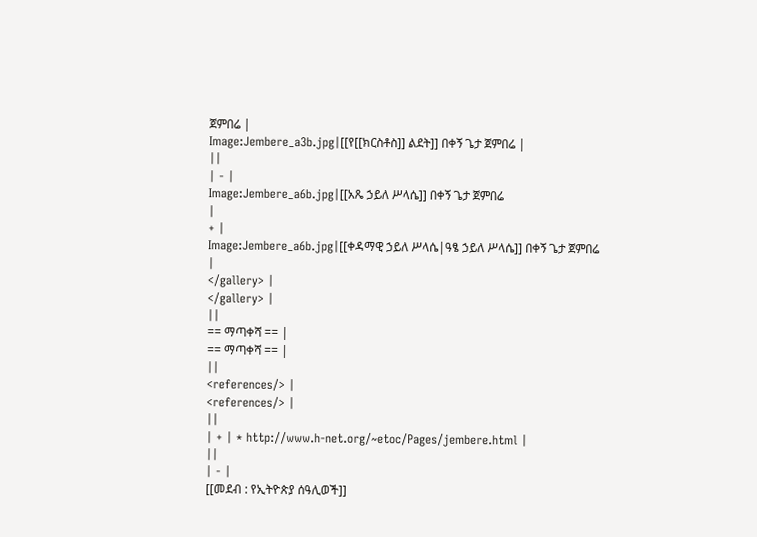ጀምበሬ |
Image:Jembere_a3b.jpg|[[የ[[ክርስቶስ]] ልደት]] በቀኝ ጌታ ጀምበሬ |
||
| - |
Image:Jembere_a6b.jpg|[[አጼ ኃይለ ሥላሴ]] በቀኝ ጌታ ጀምበሬ
|
+ |
Image:Jembere_a6b.jpg|[[ቀዳማዊ ኃይለ ሥላሴ|ዓፄ ኃይለ ሥላሴ]] በቀኝ ጌታ ጀምበሬ
|
</gallery> |
</gallery> |
||
== ማጣቀሻ == |
== ማጣቀሻ == |
||
<references/> |
<references/> |
||
| + | * http://www.h-net.org/~etoc/Pages/jembere.html |
||
| - |
[[መደብ : የኢትዮጵያ ሰዓሊወች]]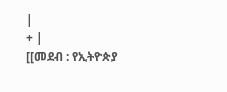|
+ |
[[መደብ : የኢትዮጵያ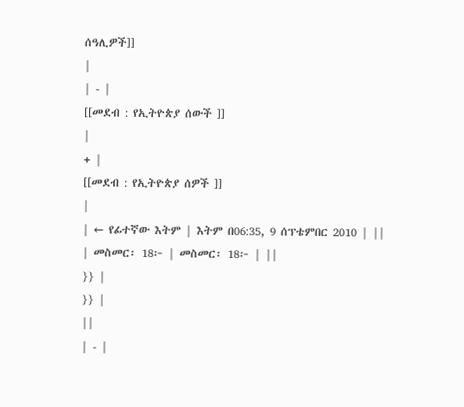ሰዓሊዎች]]
|
| - |
[[መደብ : የኢትዮጵያ ሰውች ]]
|
+ |
[[መደብ : የኢትዮጵያ ሰዎች ]]
|
| ← የፊተኛው እትም | እትም በ06:35, 9 ሰፕቴምበር 2010 | ||
| መስመር፡ 18፦ | መስመር፡ 18፦ | ||
}} |
}} |
||
| - |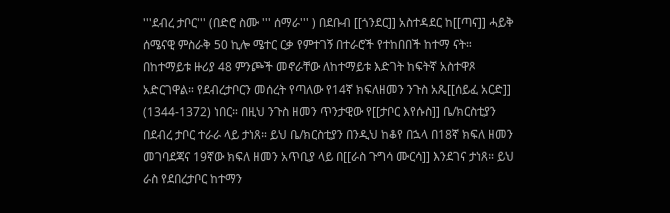'''ደብረ ታቦር''' (በድሮ ስሙ ''' ሰማራ''' ) በደቡብ [[ጎንደር]] አስተዳደር ከ[[ጣና]] ሓይቅ ሰሜናዊ ምስራቅ 50 ኪሎ ሜተር ርቃ የምተገኝ በተራሮች የተከበበች ከተማ ናት። በከተማይቱ ዙሪያ 48 ምንጮች መኖራቸው ለከተማይቱ እድገት ከፍትኛ አስተዋጾ አድርገዋል። የደብረታቦርን መሰረት የጣለው የ14ኛ ክፍለዘመን ንጉስ አጼ[[ሰይፈ አርድ]] (1344-1372) ነበር። በዚህ ንጉስ ዘመን ጥንታዊው የ[[ታቦር እየሱስ]] ቤ/ክርስቲያን በደብረ ታቦር ተራራ ላይ ታነጸ። ይህ ቤ/ክርስቲያን በንዲህ ከቆየ በኋላ በ18ኛ ክፍለ ዘመን መገባደጃና 19ኛው ክፍለ ዘመን አጥቢያ ላይ በ[[ራስ ጉግሳ ሙርሳ]] እንደገና ታነጸ። ይህ ራስ የደበረታቦር ከተማን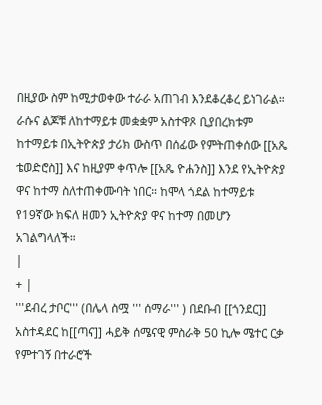በዚያው ስም ከሚታወቀው ተራራ አጠገብ እንደቆረቆረ ይነገራል። ራሱና ልጆቹ ለከተማይቱ መቋቋም አስተዋጾ ቢያበረክቱም ከተማይቱ በኢትዮጵያ ታሪክ ውስጥ በሰፊው የምትጠቀሰው [[አጼ ቴወድሮስ]] እና ከዚያም ቀጥሎ [[አጼ ዮሐንስ]] እንደ የኢትዮጵያ ዋና ከተማ ስለተጠቀሙባት ነበር። ከሞላ ጎደል ከተማይቱ የ19ኛው ክፍለ ዘመን ኢትዮጵያ ዋና ከተማ በመሆን አገልግላለች።
|
+ |
'''ደብረ ታቦር''' (በሌላ ስሟ ''' ሰማራ''' ) በደቡብ [[ጎንደር]] አስተዳደር ከ[[ጣና]] ሓይቅ ሰሜናዊ ምስራቅ 50 ኪሎ ሜተር ርቃ የምተገኝ በተራሮች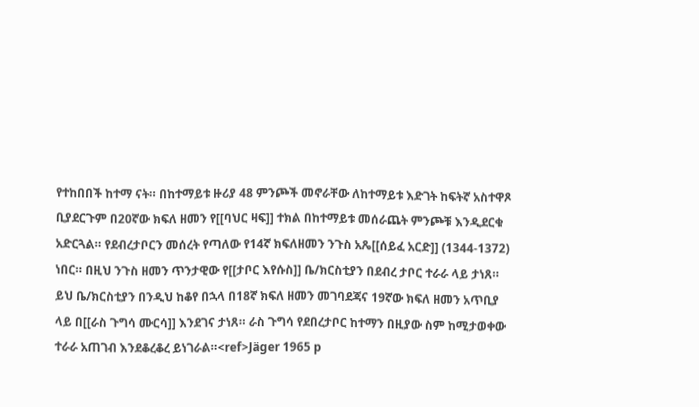የተከበበች ከተማ ናት። በከተማይቱ ዙሪያ 48 ምንጮች መኖራቸው ለከተማይቱ እድገት ከፍትኛ አስተዋጾ ቢያደርጉም በ20ኛው ክፍለ ዘመን የ[[ባህር ዛፍ]] ተክል በከተማይቱ መሰራጨት ምንጮቹ እንዲደርቁ አድርጓል። የደብረታቦርን መሰረት የጣለው የ14ኛ ክፍለዘመን ንጉስ አጼ[[ሰይፈ አርድ]] (1344-1372) ነበር። በዚህ ንጉስ ዘመን ጥንታዊው የ[[ታቦር እየሱስ]] ቤ/ክርስቲያን በደብረ ታቦር ተራራ ላይ ታነጸ። ይህ ቤ/ክርስቲያን በንዲህ ከቆየ በኋላ በ18ኛ ክፍለ ዘመን መገባደጃና 19ኛው ክፍለ ዘመን አጥቢያ ላይ በ[[ራስ ጉግሳ ሙርሳ]] እንደገና ታነጸ። ራስ ጉግሳ የደበረታቦር ከተማን በዚያው ስም ከሚታወቀው ተራራ አጠገብ እንደቆረቆረ ይነገራል።<ref>Jäger 1965 p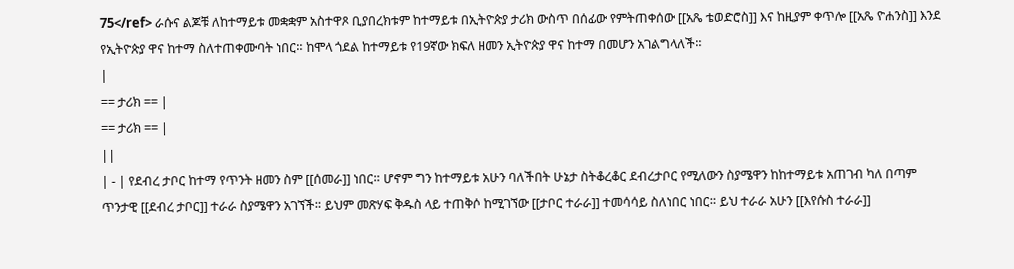75</ref> ራሱና ልጆቹ ለከተማይቱ መቋቋም አስተዋጾ ቢያበረክቱም ከተማይቱ በኢትዮጵያ ታሪክ ውስጥ በሰፊው የምትጠቀሰው [[አጼ ቴወድሮስ]] እና ከዚያም ቀጥሎ [[አጼ ዮሐንስ]] እንደ የኢትዮጵያ ዋና ከተማ ስለተጠቀሙባት ነበር። ከሞላ ጎደል ከተማይቱ የ19ኛው ክፍለ ዘመን ኢትዮጵያ ዋና ከተማ በመሆን አገልግላለች።
|
== ታሪክ == |
== ታሪክ == |
||
| - | የደብረ ታቦር ከተማ የጥንት ዘመን ስም [[ሰመራ]] ነበር። ሆኖም ግን ከተማይቱ አሁን ባለችበት ሁኔታ ስትቆረቆር ደብረታቦር የሚለውን ስያሜዋን ከከተማይቱ አጠገብ ካለ በጣም ጥንታዊ [[ደብረ ታቦር]] ተራራ ስያሜዋን አገኘች። ይህም መጽሃፍ ቅዱስ ላይ ተጠቅሶ ከሚገኘው [[ታቦር ተራራ]] ተመሳሳይ ስለነበር ነበር። ይህ ተራራ አሁን [[እየሱስ ተራራ]]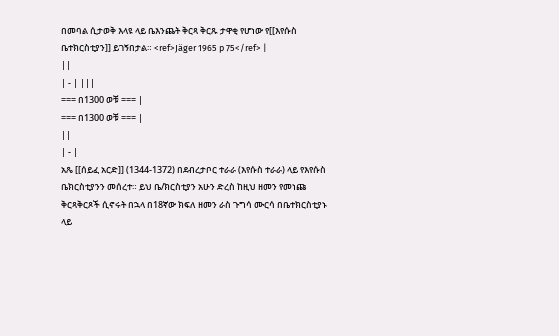በመባል ሲታወቅ እላዩ ላይ ቤእንጨት ቅርጻ ቅርጹ ታዋቂ የሆነው የ[[እየሱስ ቤተክርስቲያን]] ይገኝበታል። <ref>Jäger 1965 p 75</ref> |
||
| - | |||
=== በ1300 ወቹ === |
=== በ1300 ወቹ === |
||
| - |
አጼ [[ሰይፈ አርድ]] (1344-1372) በደብረታቦር ተራራ (እየሱስ ተራራ) ላይ የእየሱስ ቤክርስቲያንን መሰረተ። ይህ ቤ/ክርስቲያን አሁን ድረስ ከዚህ ዘመን የመነጩ ቅርጻቅርጾች ሲኖሩት በኋላ በ18ኛው ክፍለ ዘመን ራስ ጉግሳ ሙርሳ በቤተክርስቲያኑ ላይ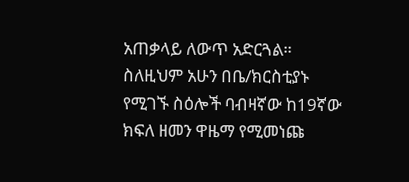አጠቃላይ ለውጥ አድርጓል። ስለዚህም አሁን በቤ/ክርስቲያኑ የሚገኙ ስዕሎች ባብዛኛው ከ19ኛው ክፍለ ዘመን ዋዜማ የሚመነጩ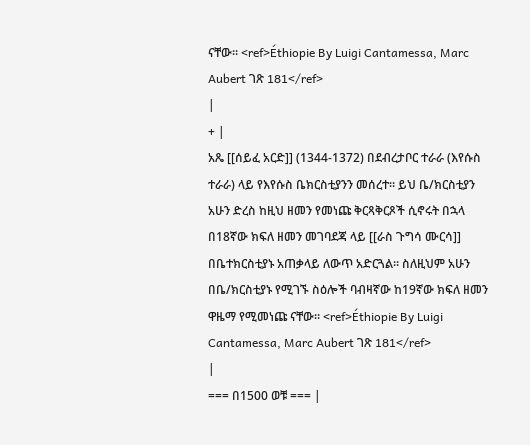ናቸው። <ref>Éthiopie By Luigi Cantamessa, Marc Aubert ገጽ 181</ref>
|
+ |
አጼ [[ሰይፈ አርድ]] (1344-1372) በደብረታቦር ተራራ (እየሱስ ተራራ) ላይ የእየሱስ ቤክርስቲያንን መሰረተ። ይህ ቤ/ክርስቲያን አሁን ድረስ ከዚህ ዘመን የመነጩ ቅርጻቅርጾች ሲኖሩት በኋላ በ18ኛው ክፍለ ዘመን መገባደጃ ላይ [[ራስ ጉግሳ ሙርሳ]] በቤተክርስቲያኑ አጠቃላይ ለውጥ አድርጓል። ስለዚህም አሁን በቤ/ክርስቲያኑ የሚገኙ ስዕሎች ባብዛኛው ከ19ኛው ክፍለ ዘመን ዋዜማ የሚመነጩ ናቸው። <ref>Éthiopie By Luigi Cantamessa, Marc Aubert ገጽ 181</ref>
|
=== በ1500 ወቹ === |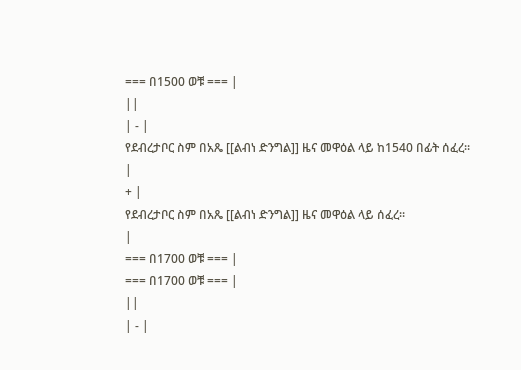=== በ1500 ወቹ === |
||
| - |
የደብረታቦር ስም በአጼ [[ልብነ ድንግል]] ዜና መዋዕል ላይ ከ1540 በፊት ሰፈረ።
|
+ |
የደብረታቦር ስም በአጼ [[ልብነ ድንግል]] ዜና መዋዕል ላይ ሰፈረ።
|
=== በ1700 ወቹ === |
=== በ1700 ወቹ === |
||
| - |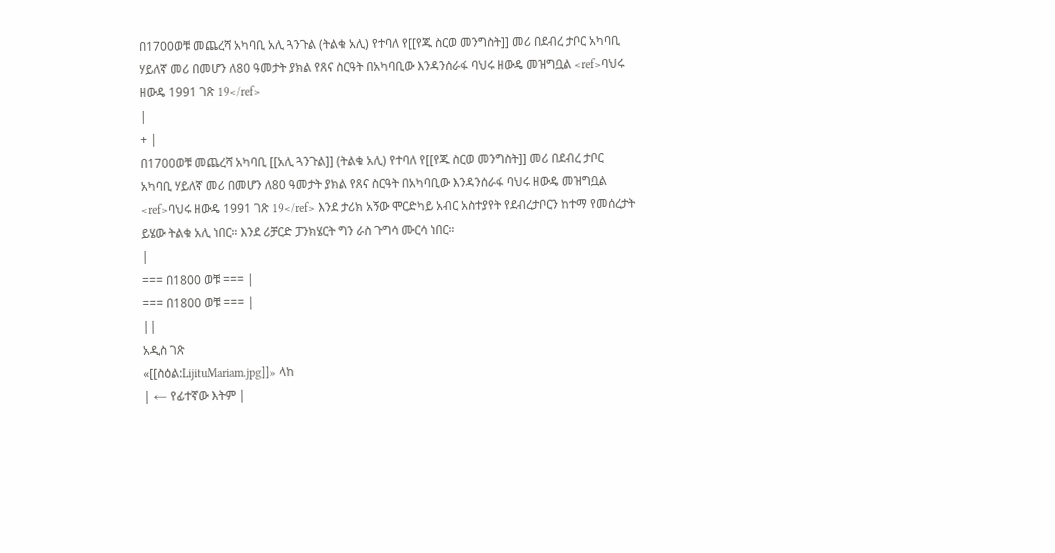በ1700ወቹ መጨረሻ አካባቢ አሊ ጓንጉል (ትልቁ አሊ) የተባለ የ[[የጁ ስርወ መንግስት]] መሪ በደብረ ታቦር አካባቢ ሃይለኛ መሪ በመሆን ለ80 ዓመታት ያክል የጸና ስርዓት በአካባቢው እንዳንሰራፋ ባህሩ ዘውዴ መዝግቧል <ref>ባህሩ ዘውዴ 1991 ገጽ 19</ref>
|
+ |
በ1700ወቹ መጨረሻ አካባቢ [[አሊ ጓንጉል]] (ትልቁ አሊ) የተባለ የ[[የጁ ስርወ መንግስት]] መሪ በደብረ ታቦር አካባቢ ሃይለኛ መሪ በመሆን ለ80 ዓመታት ያክል የጸና ስርዓት በአካባቢው እንዳንሰራፋ ባህሩ ዘውዴ መዝግቧል <ref>ባህሩ ዘውዴ 1991 ገጽ 19</ref> እንደ ታሪክ አኝው ሞርድካይ አብር አስተያየት የደብረታቦርን ከተማ የመሰረታት ይሄው ትልቁ አሊ ነበር። እንደ ሪቻርድ ፓንክሄርት ግን ራስ ጉግሳ ሙርሳ ነበር።
|
=== በ1800 ወቹ === |
=== በ1800 ወቹ === |
||
አዲስ ገጽ
«[[ስዕል:LijituMariam.jpg]]» ላከ
| ← የፊተኛው እትም |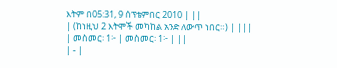እትም በ05:31, 9 ሰፕቴምበር 2010 | ||
| (ከነዚህ 2 እትሞች መካከል አንድ ለውጥ ነበር።) | |||
| መስመር፡ 1፦ | መስመር፡ 1፦ | ||
| - |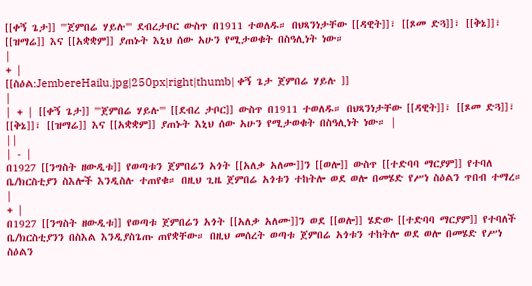[[ቀኝ ጌታ]] '''ጀምበሬ ሃይሉ''' ደብረታቦር ውስጥ በ1911 ተወለዱ። በህጻንነታቸው [[ዳዊት]]፣ [[ጾመ ድጓ]]፣ [[ቅኔ]]፣ [[ዝማሬ]] እና [[አቋቋም]] ያጠኑት እኒህ ሰው አሁን የሚታወቁት በስዓሊነት ነው።
|
+ |
[[ስዕል:JembereHailu.jpg|250px|right|thumb| ቀኝ ጌታ ጀምበሬ ሃይሉ ]]
|
| + | [[ቀኝ ጌታ]] '''ጀምበሬ ሃይሉ''' [[ደብረ ታቦር]] ውስጥ በ1911 ተወለዱ። በህጻንነታቸው [[ዳዊት]]፣ [[ጾመ ድጓ]]፣ [[ቅኔ]]፣ [[ዝማሬ]] እና [[አቋቋም]] ያጠኑት እኒህ ሰው አሁን የሚታወቁት በስዓሊነት ነው። |
||
| - |
በ1927 [[ንግስት ዘውዲቱ]] የወጣቱን ጀምበሬን አጎት [[አለቃ አለሙ]]ን [[ወሎ]] ውስጥ [[ተድባባ ማርያም]] የተባለ ቤ/ክርስቲያን ስእሎች እንዲስሉ ተጠየቁ። በዚህ ጊዜ ጀምበሬ አጎቱን ተከትሎ ወደ ወሎ በመሄድ የሥነ ስዕልን ጥበብ ተማረ።
|
+ |
በ1927 [[ንግስት ዘውዲቱ]] የወጣቱ ጀምበሬን አጎት [[አለቃ አለሙ]]ን ወደ [[ወሎ]] ሄድው [[ተድባባ ማርያም]] የተባለች ቤ/ክርስቲያንን በስእል እንዲያስጌጡ ጠየቋቸው። በዚህ መሰረት ወጣቱ ጀምበሬ አጎቱን ተከትሎ ወደ ወሎ በመሄድ የሥነ ስዕልን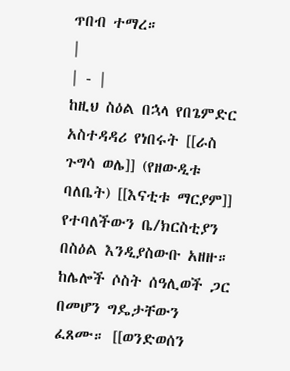ጥበብ ተማረ።
|
| - |
ከዚህ ስዕል በኋላ የበጌምድር አስተዳዳሪ የነበሩት [[ራስ ጉግሳ ወሌ]] (የዘውዲቱ ባለቤት) [[እናቲቱ ማርያም]] የተባለችውን ቤ/ክርስቲያን በስዕል እንዲያስውቡ አዘዙ። ከሌሎች ሶስት ሰዓሊወች ጋር በመሆን ግዴታቸውን ፈጸሙ። [[ወንድወሰን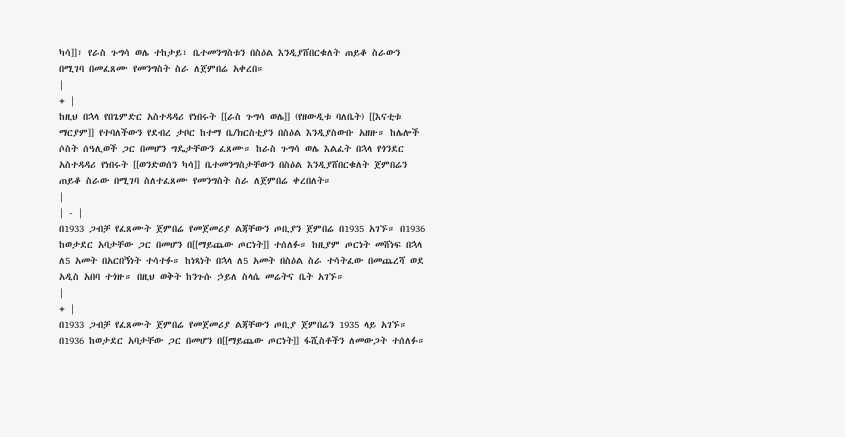ካሳ]]፣ የራስ ጉግሳ ወሌ ተከታይ፣ ቤተመንግስቱን በስዕል እንዲያሸበርቁለት ጠይቆ ስራውን በሚገባ በመፈጸሙ የመንግስት ስራ ለጀምበሬ አቀረበ።
|
+ |
ከዚህ በኋላ የበጌምድር አስተዳዳሪ የነበሩት [[ራስ ጉግሳ ወሌ]] (የዘውዲቱ ባለቤት) [[እናቲቱ ማርያም]] የተባለችውን የደብረ ታቦር ከተማ ቤ/ክርስቲያን በስዕል እንዲያስውቡ አዘዙ። ከሌሎች ሶስት ሰዓሊወች ጋር በመሆን ግዴታቸውን ፈጸሙ። ከራስ ጉግሳ ወሌ እልፈት በኋላ የጎንደር አስተዳዳሪ የነበሩት [[ወንድወሰን ካሳ]] ቤተመንግስታቸውን በስዕል እንዲያሸበርቁለት ጀምበሬን ጠይቆ ስራው በሚገባ ስለተፈጸሙ የመንግስት ስራ ለጀምበሬ ቀረበለት።
|
| - |
በ1933 ጋብቻ የፈጸሙት ጀምበሬ የመጀመሪያ ልጃቸውን ጦቢያን ጀምበሬ በ1935 አገኙ። በ1936 ከወታደር አባታቸው ጋር በመሆን በ[[ማይጨው ጦርነት]] ተሰለፉ። ከዚያም ጦርነት መሸነፍ በኋላ ለ5 አመት በአርበኝነት ተሳተፉ። ከነጻነት በኋላ ለ5 አመት በስዕል ስራ ተሳትፈው በመጨረሻ ወደ አዲስ አበባ ተጎዙ። በዚህ ወቅት ከንጉሱ ኃይለ ስላሴ መሬትና ቤት አገኙ።
|
+ |
በ1933 ጋብቻ የፈጸሙት ጀምበሬ የመጀመሪያ ልጃቸውን ጦቢያ ጀምበሬን 1935 ላይ አገኙ። በ1936 ከወታደር አባታቸው ጋር በመሆን በ[[ማይጨው ጦርነት]] ፋሺስቶችን ለመውጋት ተሰለፉ።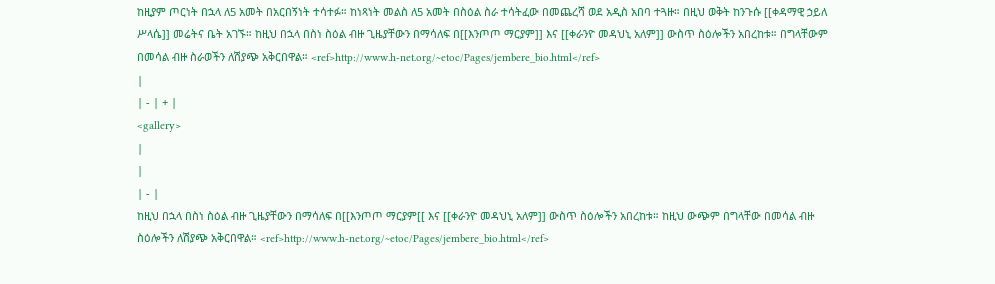ከዚያም ጦርነት በኋላ ለ5 አመት በአርበኝነት ተሳተፉ። ከነጻነት መልስ ለ5 አመት በስዕል ስራ ተሳትፈው በመጨረሻ ወደ አዲስ አበባ ተጓዙ። በዚህ ወቅት ከንጉሱ [[ቀዳማዊ ኃይለ ሥላሴ]] መሬትና ቤት አገኙ። ከዚህ በኋላ በስነ ስዕል ብዙ ጊዜያቸውን በማሳለፍ በ[[እንጦጦ ማርያም]] እና [[ቀራንዮ መዳህኒ አለም]] ውስጥ ስዕሎችን አበረከቱ። በግላቸውም በመሳል ብዙ ስራወችን ለሽያጭ አቅርበዋል። <ref>http://www.h-net.org/~etoc/Pages/jembere_bio.html</ref>
|
| - | + |
<gallery>
|
|
| - |
ከዚህ በኋላ በስነ ስዕል ብዙ ጊዜያቸውን በማሳለፍ በ[[እንጦጦ ማርያም[[ እና [[ቀራንዮ መዳህኒ አለም]] ውስጥ ስዕሎችን አበረከቱ። ከዚህ ውጭም በግላቸው በመሳል ብዙ ስዕሎችን ለሽያጭ አቅርበዋል። <ref>http://www.h-net.org/~etoc/Pages/jembere_bio.html</ref>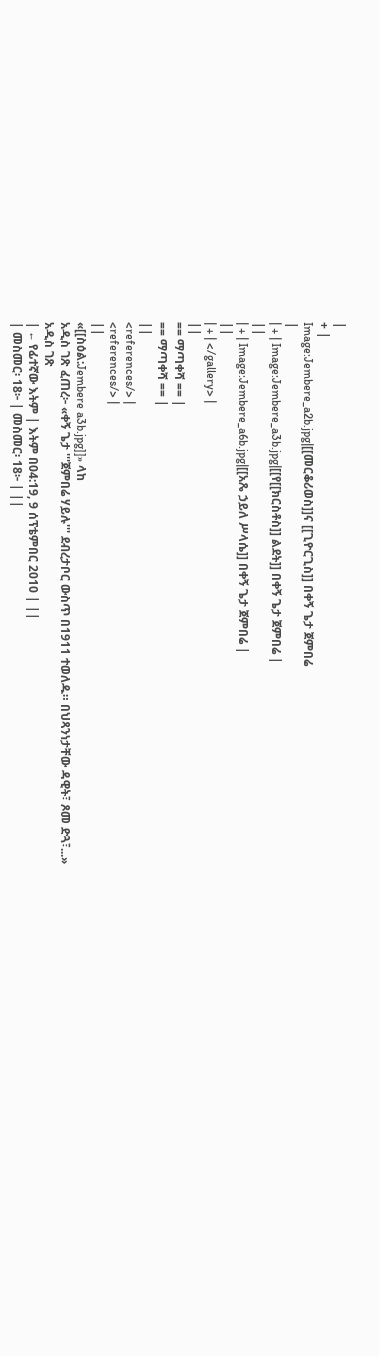|
+ |
Image:Jembere_a2b.jpg|[[መርቆሪወስ]]ና [[ጊዮርጊስ]] በቀኝ ጌታ ጀምበሬ
|
| + | Image:Jembere_a3b.jpg|[[የ[[ክርስቶስ]] ልደት]] በቀኝ ጌታ ጀምበሬ |
||
| + | Image:Jembere_a6b.jpg|[[አጼ ኃይለ ሥላሴ]] በቀኝ ጌታ ጀምበሬ |
||
| + | </gallery> |
||
== ማጣቀሻ == |
== ማጣቀሻ == |
||
<references/> |
<references/> |
||
«[[ስዕል:Jembere a3b.jpg]]» ላከ
አዲስ ገጽ ፈጠረ፦ «ቀኝ ጌታ '''ጀምበሬ ሃይሉ''' ደብረታቦር ውስጥ በ1911 ተወለዱ። በህጻንነታቸው ዳዊት፣ ጾመ ድጓ፣...»
አዲስ ገጽ
| ← የፊተኛው እትም | እትም በ04:19, 9 ሰፕቴምበር 2010 | ||
| መስመር፡ 18፦ | መስመር፡ 18፦ | ||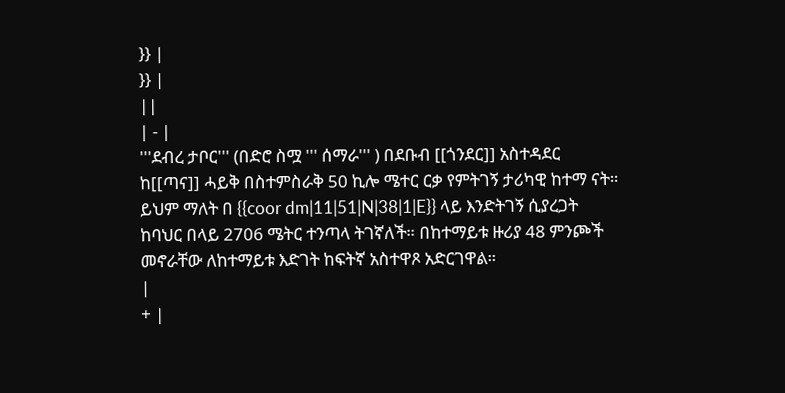}} |
}} |
||
| - |
'''ደብረ ታቦር''' (በድሮ ስሟ ''' ሰማራ''' ) በደቡብ [[ጎንደር]] አስተዳደር ከ[[ጣና]] ሓይቅ በስተምስራቅ 50 ኪሎ ሜተር ርቃ የምትገኝ ታሪካዊ ከተማ ናት። ይህም ማለት በ {{coor dm|11|51|N|38|1|E}} ላይ እንድትገኝ ሲያረጋት ከባህር በላይ 2706 ሜትር ተንጣላ ትገኛለች። በከተማይቱ ዙሪያ 48 ምንጮች መኖራቸው ለከተማይቱ እድገት ከፍትኛ አስተዋጾ አድርገዋል።
|
+ |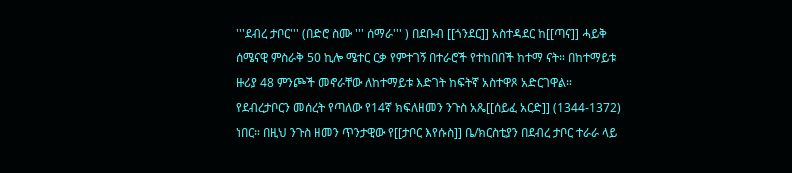'''ደብረ ታቦር''' (በድሮ ስሙ ''' ሰማራ''' ) በደቡብ [[ጎንደር]] አስተዳደር ከ[[ጣና]] ሓይቅ ሰሜናዊ ምስራቅ 50 ኪሎ ሜተር ርቃ የምተገኝ በተራሮች የተከበበች ከተማ ናት። በከተማይቱ ዙሪያ 48 ምንጮች መኖራቸው ለከተማይቱ እድገት ከፍትኛ አስተዋጾ አድርገዋል። የደብረታቦርን መሰረት የጣለው የ14ኛ ክፍለዘመን ንጉስ አጼ[[ሰይፈ አርድ]] (1344-1372) ነበር። በዚህ ንጉስ ዘመን ጥንታዊው የ[[ታቦር እየሱስ]] ቤ/ክርስቲያን በደብረ ታቦር ተራራ ላይ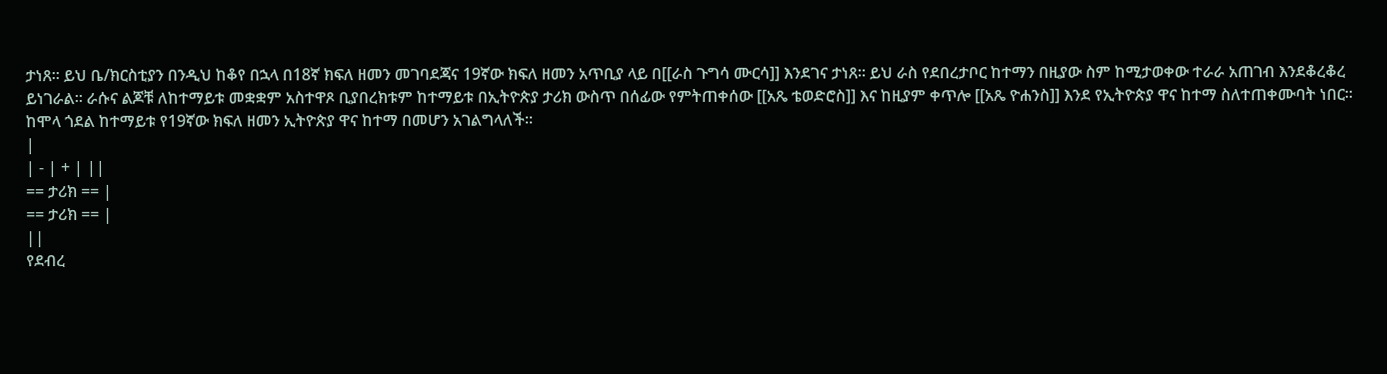ታነጸ። ይህ ቤ/ክርስቲያን በንዲህ ከቆየ በኋላ በ18ኛ ክፍለ ዘመን መገባደጃና 19ኛው ክፍለ ዘመን አጥቢያ ላይ በ[[ራስ ጉግሳ ሙርሳ]] እንደገና ታነጸ። ይህ ራስ የደበረታቦር ከተማን በዚያው ስም ከሚታወቀው ተራራ አጠገብ እንደቆረቆረ ይነገራል። ራሱና ልጆቹ ለከተማይቱ መቋቋም አስተዋጾ ቢያበረክቱም ከተማይቱ በኢትዮጵያ ታሪክ ውስጥ በሰፊው የምትጠቀሰው [[አጼ ቴወድሮስ]] እና ከዚያም ቀጥሎ [[አጼ ዮሐንስ]] እንደ የኢትዮጵያ ዋና ከተማ ስለተጠቀሙባት ነበር። ከሞላ ጎደል ከተማይቱ የ19ኛው ክፍለ ዘመን ኢትዮጵያ ዋና ከተማ በመሆን አገልግላለች።
|
| - | + | ||
== ታሪክ == |
== ታሪክ == |
||
የደብረ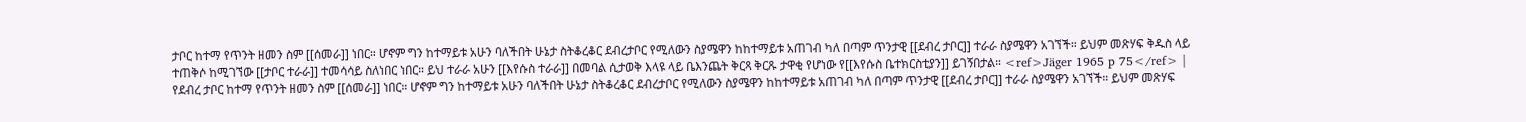ታቦር ከተማ የጥንት ዘመን ስም [[ሰመራ]] ነበር። ሆኖም ግን ከተማይቱ አሁን ባለችበት ሁኔታ ስትቆረቆር ደብረታቦር የሚለውን ስያሜዋን ከከተማይቱ አጠገብ ካለ በጣም ጥንታዊ [[ደብረ ታቦር]] ተራራ ስያሜዋን አገኘች። ይህም መጽሃፍ ቅዱስ ላይ ተጠቅሶ ከሚገኘው [[ታቦር ተራራ]] ተመሳሳይ ስለነበር ነበር። ይህ ተራራ አሁን [[እየሱስ ተራራ]] በመባል ሲታወቅ እላዩ ላይ ቤእንጨት ቅርጻ ቅርጹ ታዋቂ የሆነው የ[[እየሱስ ቤተክርስቲያን]] ይገኝበታል። <ref>Jäger 1965 p 75</ref> |
የደብረ ታቦር ከተማ የጥንት ዘመን ስም [[ሰመራ]] ነበር። ሆኖም ግን ከተማይቱ አሁን ባለችበት ሁኔታ ስትቆረቆር ደብረታቦር የሚለውን ስያሜዋን ከከተማይቱ አጠገብ ካለ በጣም ጥንታዊ [[ደብረ ታቦር]] ተራራ ስያሜዋን አገኘች። ይህም መጽሃፍ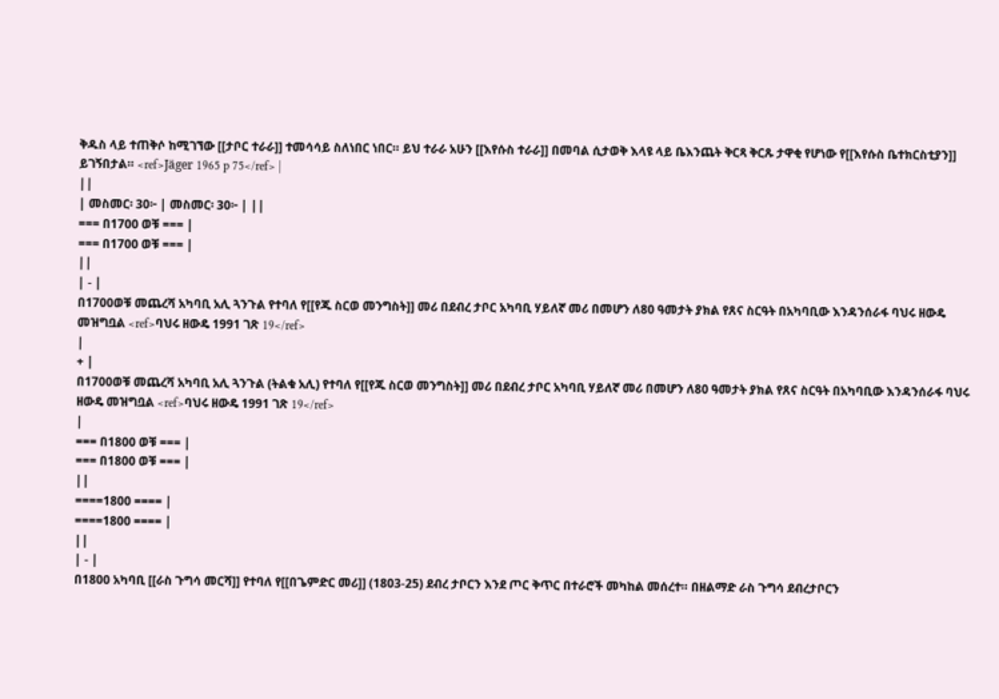ቅዱስ ላይ ተጠቅሶ ከሚገኘው [[ታቦር ተራራ]] ተመሳሳይ ስለነበር ነበር። ይህ ተራራ አሁን [[እየሱስ ተራራ]] በመባል ሲታወቅ እላዩ ላይ ቤእንጨት ቅርጻ ቅርጹ ታዋቂ የሆነው የ[[እየሱስ ቤተክርስቲያን]] ይገኝበታል። <ref>Jäger 1965 p 75</ref> |
||
| መስመር፡ 30፦ | መስመር፡ 30፦ | ||
=== በ1700 ወቹ === |
=== በ1700 ወቹ === |
||
| - |
በ1700ወቹ መጨረሻ አካባቢ አሊ ጓንጉል የተባለ የ[[የጁ ስርወ መንግስት]] መሪ በደብረ ታቦር አካባቢ ሃይለኛ መሪ በመሆን ለ80 ዓመታት ያክል የጸና ስርዓት በአካባቢው እንዳንሰራፋ ባህሩ ዘውዴ መዝግቧል <ref>ባህሩ ዘውዴ 1991 ገጽ 19</ref>
|
+ |
በ1700ወቹ መጨረሻ አካባቢ አሊ ጓንጉል (ትልቁ አሊ) የተባለ የ[[የጁ ስርወ መንግስት]] መሪ በደብረ ታቦር አካባቢ ሃይለኛ መሪ በመሆን ለ80 ዓመታት ያክል የጸና ስርዓት በአካባቢው እንዳንሰራፋ ባህሩ ዘውዴ መዝግቧል <ref>ባህሩ ዘውዴ 1991 ገጽ 19</ref>
|
=== በ1800 ወቹ === |
=== በ1800 ወቹ === |
||
====1800 ==== |
====1800 ==== |
||
| - |
በ1800 አካባቢ [[ራስ ጉግሳ መርሻ]] የተባለ የ[[በጌምድር መሪ]] (1803-25) ደብረ ታቦርን እንደ ጦር ቅጥር በተራሮች መካከል መሰረተ። በዘልማድ ራስ ጉግሳ ደብረታቦርን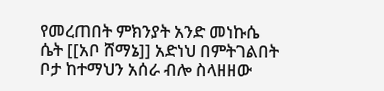የመረጠበት ምክንያት አንድ መነኩሴ ሴት [[አቦ ሸማኔ]] አድነህ በምትገልበት ቦታ ከተማህን አሰራ ብሎ ስላዘዘው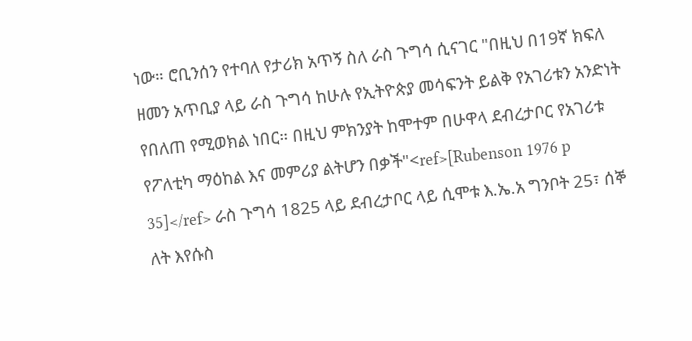ነው። ሮቢንሰን የተባለ የታሪክ አጥኝ ስለ ራስ ጉግሳ ሲናገር "በዚህ በ19ኛ ክፍለ ዘመን አጥቢያ ላይ ራስ ጉግሳ ከሁሉ የኢትዮጵያ መሳፍንት ይልቅ የአገሪቱን አንድነት የበለጠ የሚወክል ነበር። በዚህ ምክንያት ከሞተም በሁዋላ ደብረታቦር የአገሪቱ የፖለቲካ ማዕከል እና መምሪያ ልትሆን በቃች"<ref>[Rubenson 1976 p 35]</ref> ራስ ጉግሳ 1825 ላይ ደብረታቦር ላይ ሲሞቱ እ.ኤ.አ ግንቦት 25፣ ሰኞ ለት እየሱስ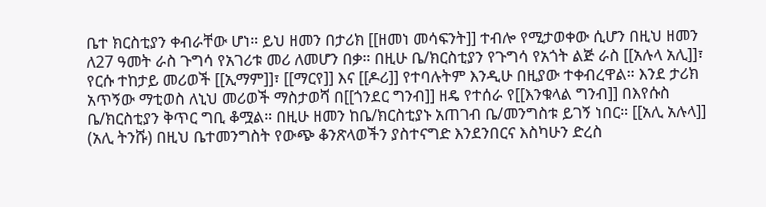ቤተ ክርስቲያን ቀብራቸው ሆነ። ይህ ዘመን በታሪክ [[ዘመነ መሳፍንት]] ተብሎ የሚታወቀው ሲሆን በዚህ ዘመን ለ27 ዓመት ራስ ጉግሳ የአገሪቱ መሪ ለመሆን በቃ። በዚሁ ቤ/ክርስቲያን የጉግሳ የአጎት ልጅ ራስ [[አሉላ አሊ]]፣ የርሱ ተከታይ መሪወች [[ኢማም]]፣ [[ማርየ]] እና [[ዶሪ]] የተባሉትም እንዲሁ በዚያው ተቀብረዋል። እንደ ታሪክ አጥኝው ማቲወስ ለኒህ መሪወች ማስታወሻ በ[[ጎንደር ግንብ]] ዘዴ የተሰራ የ[[እንቁላል ግንብ]] በእየሱስ ቤ/ክርስቲያን ቅጥር ግቢ ቆሟል። በዚሁ ዘመን ከቤ/ክርስቲያኑ አጠገብ ቤ/መንግስቱ ይገኝ ነበር። [[አሊ አሉላ]] (አሊ ትንሹ) በዚህ ቤተመንግስት የውጭ ቆንጽላወችን ያስተናግድ እንደንበርና እስካሁን ድረስ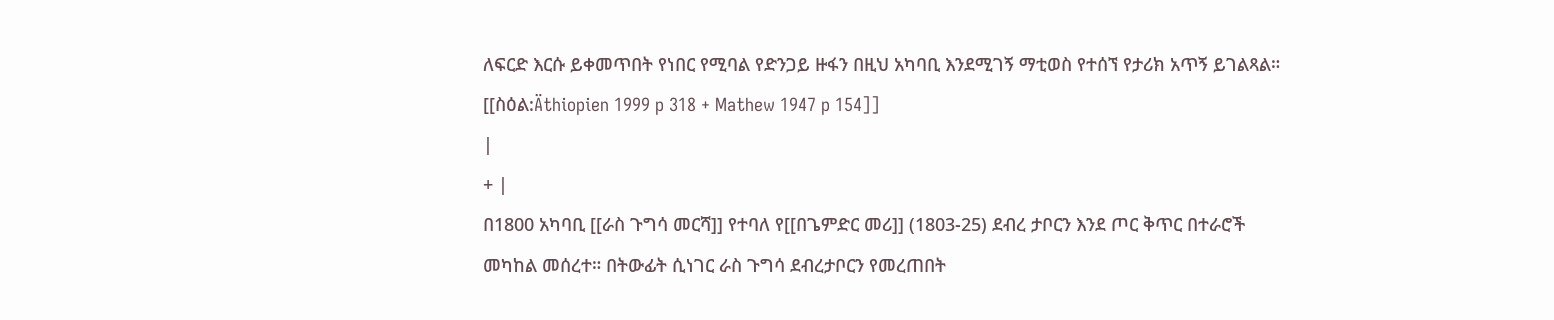ለፍርድ እርሱ ይቀመጥበት የነበር የሚባል የድንጋይ ዙፋን በዚህ አካባቢ እንደሚገኝ ማቲወስ የተሰኘ የታሪክ አጥኝ ይገልጻል። [[ስዕል:Äthiopien 1999 p 318 + Mathew 1947 p 154]]
|
+ |
በ1800 አካባቢ [[ራስ ጉግሳ መርሻ]] የተባለ የ[[በጌምድር መሪ]] (1803-25) ደብረ ታቦርን እንደ ጦር ቅጥር በተራሮች መካከል መሰረተ። በትውፊት ሲነገር ራስ ጉግሳ ደብረታቦርን የመረጠበት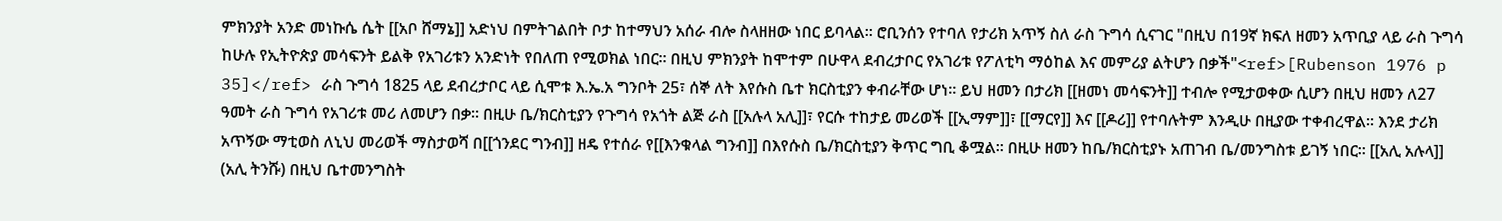ምክንያት አንድ መነኩሴ ሴት [[አቦ ሸማኔ]] አድነህ በምትገልበት ቦታ ከተማህን አሰራ ብሎ ስላዘዘው ነበር ይባላል። ሮቢንሰን የተባለ የታሪክ አጥኝ ስለ ራስ ጉግሳ ሲናገር "በዚህ በ19ኛ ክፍለ ዘመን አጥቢያ ላይ ራስ ጉግሳ ከሁሉ የኢትዮጵያ መሳፍንት ይልቅ የአገሪቱን አንድነት የበለጠ የሚወክል ነበር። በዚህ ምክንያት ከሞተም በሁዋላ ደብረታቦር የአገሪቱ የፖለቲካ ማዕከል እና መምሪያ ልትሆን በቃች"<ref>[Rubenson 1976 p 35]</ref> ራስ ጉግሳ 1825 ላይ ደብረታቦር ላይ ሲሞቱ እ.ኤ.አ ግንቦት 25፣ ሰኞ ለት እየሱስ ቤተ ክርስቲያን ቀብራቸው ሆነ። ይህ ዘመን በታሪክ [[ዘመነ መሳፍንት]] ተብሎ የሚታወቀው ሲሆን በዚህ ዘመን ለ27 ዓመት ራስ ጉግሳ የአገሪቱ መሪ ለመሆን በቃ። በዚሁ ቤ/ክርስቲያን የጉግሳ የአጎት ልጅ ራስ [[አሉላ አሊ]]፣ የርሱ ተከታይ መሪወች [[ኢማም]]፣ [[ማርየ]] እና [[ዶሪ]] የተባሉትም እንዲሁ በዚያው ተቀብረዋል። እንደ ታሪክ አጥኝው ማቲወስ ለኒህ መሪወች ማስታወሻ በ[[ጎንደር ግንብ]] ዘዴ የተሰራ የ[[እንቁላል ግንብ]] በእየሱስ ቤ/ክርስቲያን ቅጥር ግቢ ቆሟል። በዚሁ ዘመን ከቤ/ክርስቲያኑ አጠገብ ቤ/መንግስቱ ይገኝ ነበር። [[አሊ አሉላ]] (አሊ ትንሹ) በዚህ ቤተመንግስት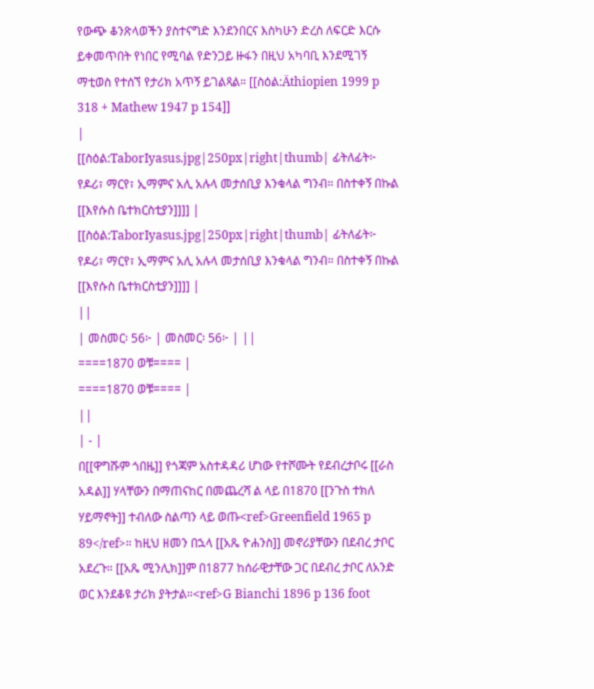የውጭ ቆንጽላወችን ያስተናግድ እንደንበርና እስካሁን ድረስ ለፍርድ እርሱ ይቀመጥበት የነበር የሚባል የድንጋይ ዙፋን በዚህ አካባቢ እንደሚገኝ ማቲወስ የተሰኘ የታሪክ አጥኝ ይገልጻል። [[ስዕል:Äthiopien 1999 p 318 + Mathew 1947 p 154]]
|
[[ስዕል:TaborIyasus.jpg|250px|right|thumb| ፊትለፊት፦ የዶሪ፣ ማርየ፣ ኢማምና አሊ አሉላ መታሰቢያ እንቁላል ግንብ። በስተቀኝ በኩል [[እየሱስ ቤተክርስቲያን]]]] |
[[ስዕል:TaborIyasus.jpg|250px|right|thumb| ፊትለፊት፦ የዶሪ፣ ማርየ፣ ኢማምና አሊ አሉላ መታሰቢያ እንቁላል ግንብ። በስተቀኝ በኩል [[እየሱስ ቤተክርስቲያን]]]] |
||
| መስመር፡ 56፦ | መስመር፡ 56፦ | ||
====1870 ወቹ==== |
====1870 ወቹ==== |
||
| - |
በ[[ዋግሹም ጎበዜ]] የጎጃም አስተዳዳሪ ሆነው የተሾሙት የደብረታቦሩ [[ራስ አዳል]] ሃላቸውን በማጠናከር በመጨረሻ ል ላይ በ1870 [[ንጉስ ተክለ ሃይማኖት]] ተብለው ስልጣን ላይ ወጡ<ref>Greenfield 1965 p 89</ref>። ከዚህ ዘመን በኋላ [[አጼ ዮሐንስ]] መኖሪያቸውን በደብረ ታቦር አደረጉ። [[አጼ ሚንሊክ]]ም በ1877 ከሰራዊታቸው ጋር በደብረ ታቦር ለአንድ ወር እንደቆዩ ታሪክ ያትታል።<ref>G Bianchi 1896 p 136 foot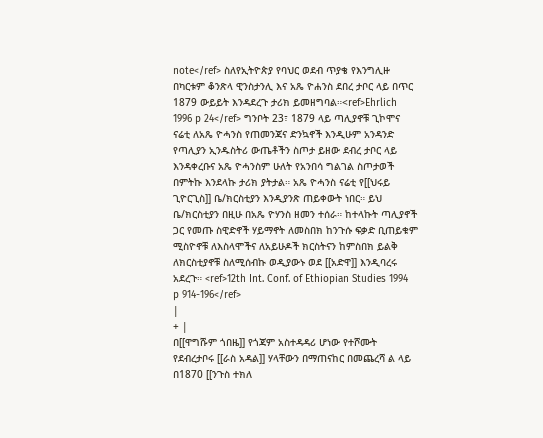note</ref> ስለየኢትዮጵያ የባህር ወደብ ጥያቄ የእንግሊዙ በካርቱም ቆንጽላ ዊንስታንሊ እና አጼ ዮሐንስ ደበረ ታቦር ላይ በጥር 1879 ውይይት እንዳደረጉ ታሪክ ይመዘግባል።<ref>Ehrlich 1996 p 24</ref> ግንቦት 23፣ 1879 ላይ ጣሊያኖቹ ጊኮሞና ናሬቲ ለአጼ ዮሓንስ የጠመንጃና ድንኳኖች እንዲሁም አንዳንድ የጣሊያን ኢንዱስትሪ ውጤቶችን ስጦታ ይዘው ደብረ ታቦር ላይ እንዳቀረቡና አጼ ዮሓንስም ሁለት የአንበሳ ግልገል ስጦታወች በምትኩ እንደላኩ ታሪክ ያትታል። አጼ ዮሓንስ ናሬቲ የ[[ህሩይ ጊዮርጊስ]] ቤ/ክርስቲያን እንዲያንጽ ጠይቀውት ነበር። ይህ ቤ/ክርስቲያን በዚሁ በአጼ ዮሃንስ ዘመን ተሰራ። ከተላኩት ጣሊያኖች ጋር የመጡ ስዊድኖች ሃይማኖት ለመስበክ ከንጉሱ ፍቃድ ቢጠይቁም ሚስዮኖቹ ለእስላሞችና ለአይሁዶች ክርስትናን ከምስበክ ይልቅ ለክርስቲያኖቹ ስለሚሰብኩ ወዲያውኑ ወደ [[አድዋ]] እንዲባረሩ አደረጉ። <ref>12th Int. Conf. of Ethiopian Studies 1994 p 914-196</ref>
|
+ |
በ[[ዋግሹም ጎበዜ]] የጎጃም አስተዳዳሪ ሆነው የተሾሙት የደብረታቦሩ [[ራስ አዳል]] ሃላቸውን በማጠናከር በመጨረሻ ል ላይ በ1870 [[ንጉስ ተክለ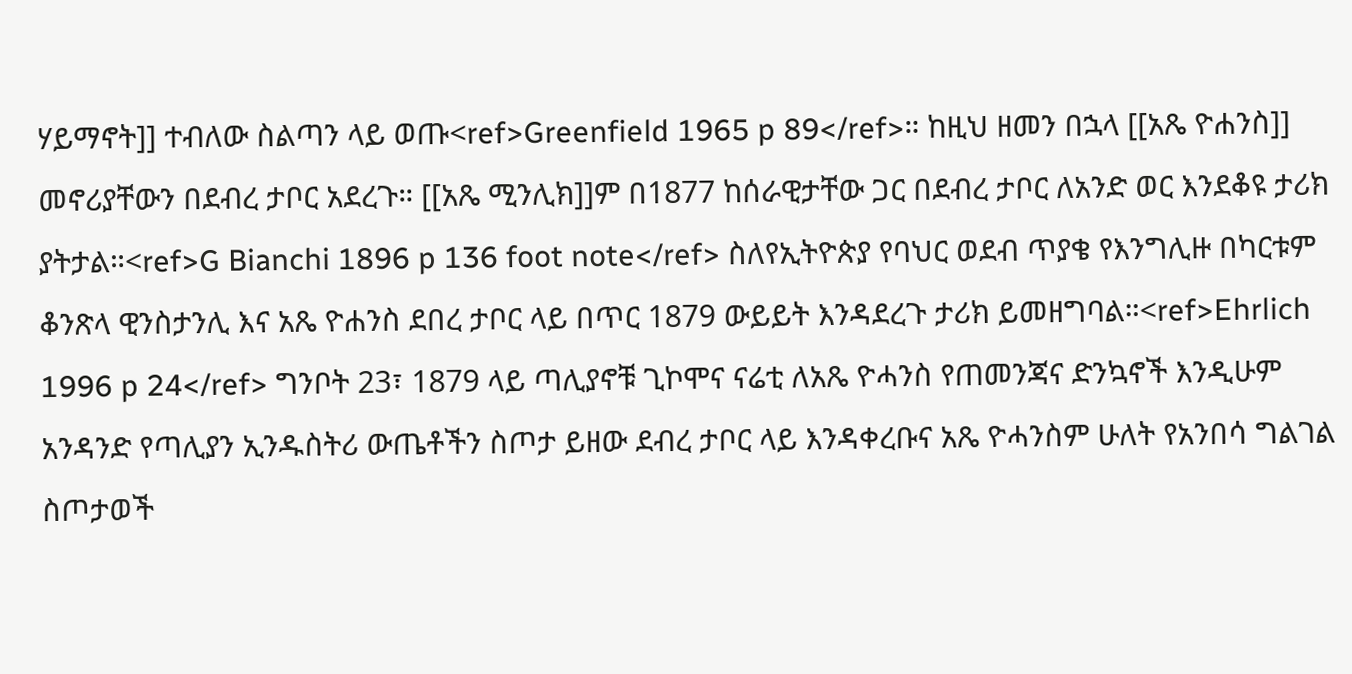ሃይማኖት]] ተብለው ስልጣን ላይ ወጡ<ref>Greenfield 1965 p 89</ref>። ከዚህ ዘመን በኋላ [[አጼ ዮሐንስ]] መኖሪያቸውን በደብረ ታቦር አደረጉ። [[አጼ ሚንሊክ]]ም በ1877 ከሰራዊታቸው ጋር በደብረ ታቦር ለአንድ ወር እንደቆዩ ታሪክ ያትታል።<ref>G Bianchi 1896 p 136 foot note</ref> ስለየኢትዮጵያ የባህር ወደብ ጥያቄ የእንግሊዙ በካርቱም ቆንጽላ ዊንስታንሊ እና አጼ ዮሐንስ ደበረ ታቦር ላይ በጥር 1879 ውይይት እንዳደረጉ ታሪክ ይመዘግባል።<ref>Ehrlich 1996 p 24</ref> ግንቦት 23፣ 1879 ላይ ጣሊያኖቹ ጊኮሞና ናሬቲ ለአጼ ዮሓንስ የጠመንጃና ድንኳኖች እንዲሁም አንዳንድ የጣሊያን ኢንዱስትሪ ውጤቶችን ስጦታ ይዘው ደብረ ታቦር ላይ እንዳቀረቡና አጼ ዮሓንስም ሁለት የአንበሳ ግልገል ስጦታወች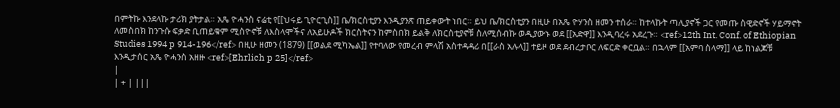በምትኩ እንደላኩ ታሪክ ያትታል። አጼ ዮሓንስ ናሬቲ የ[[ህሩይ ጊዮርጊስ]] ቤ/ክርስቲያን እንዲያንጽ ጠይቀውት ነበር። ይህ ቤ/ክርስቲያን በዚሁ በአጼ ዮሃንስ ዘመን ተሰራ። ከተላኩት ጣሊያኖች ጋር የመጡ ስዊድኖች ሃይማኖት ለመስበክ ከንጉሱ ፍቃድ ቢጠይቁም ሚስዮኖቹ ለእስላሞችና ለአይሁዶች ክርስትናን ከምስበክ ይልቅ ለክርስቲያኖቹ ስለሚሰብኩ ወዲያውኑ ወደ [[አድዋ]] እንዲባረሩ አደረጉ። <ref>12th Int. Conf. of Ethiopian Studies 1994 p 914-196</ref> በዚሁ ዘመን (1879) [[ወልደ ሚካኤል]] የተባለው የመረብ ምላሽ አስተዳዳሪ በ[[ራስ አሉላ]] ተይዞ ወደ ደብረታቦር ለፍርድ ቀርቧል። በኋላም [[አምባ ስላማ]] ላይ ከነልጆቹ እንዲታሰር አጼ ዮሓንስ አዘዙ <ref>[Ehrlich p 25]</ref>
|
| + | |||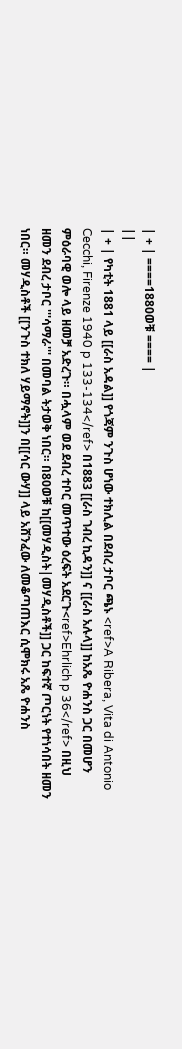| + | ====1880ወቹ ==== |
||
| + | የካቲት 1881 ላይ [[ራስ አዳል]] የጎጃም ንጉስ ሆነው ተክሊል በደብረ ታቦር ጫኑ <ref>A Ribera, Vita di Antonio Cecchi, Firenze 1940 p 133-134</ref> በ1883 [[ራስ ገብረ ኪዳን]] ና [[ራስ አሉላ]] ከአጼ ዮሐንስ ጋር በመሆን ምዕራባዊ ወሎ ላይ ዘመቻ አድረጉ። በሗላም ወደ ደብረ ተቦር መጥተው ዕረፍት አደርጉ<ref>Ehrlich p 36</ref> በዚህ ዘመን ደብረ ታቦር '''ሳማራ''' በመባል ትታወቅ ነበር። በ80ወቹ ከ[[መሃዲስት|መሃዲስቶች]] ጋር ከፍተኛ ጦርነት የተነሳበት ዘመን ነበር። መሃዲስቶች [[ንጉስ ተክለ ሃይማኖት]]ን በ[[ሳር ውሃ]] ላይ አሸንፈው ለመቆጣጠእር ሲሞክሩ አጼ ዮሐንስ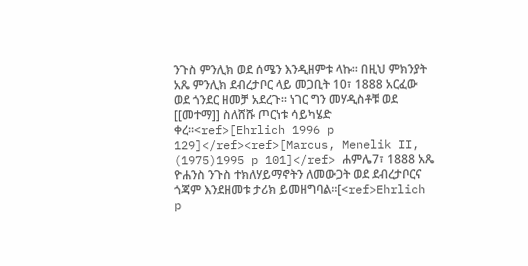ንጉስ ምንሊክ ወደ ሰሜን እንዲዘምቱ ላኩ። በዚህ ምክንያት አጼ ምንሊክ ደብረታቦር ላይ መጋቢት 10፣ 1888 አርፈው ወደ ጎንደር ዘመቻ አደረጉ። ነገር ግን መሃዲስቶቹ ወደ [[መተማ]] ስለሸሹ ጦርነቱ ሳይካሄድ ቀረ።<ref>[Ehrlich 1996 p 129]</ref><ref>[Marcus, Menelik II, (1975)1995 p 101]</ref> ሐምሌ7፣ 1888 አጼ ዮሐንስ ንጉስ ተክለሃይማኖትን ለመውጋት ወደ ደብረታቦርና ጎጃም እንደዘመቱ ታሪክ ይመዘግባል።[<ref>Ehrlich p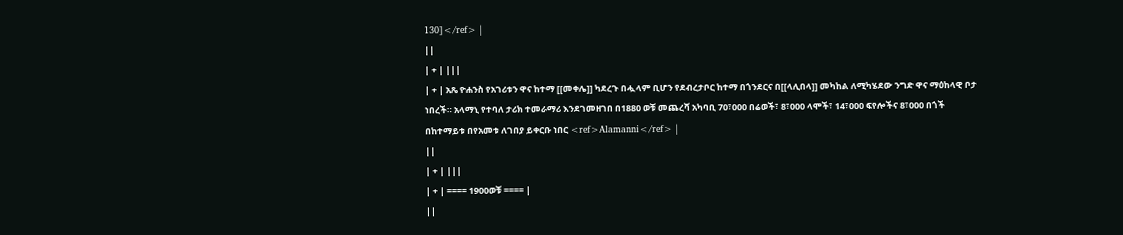130]</ref> |
||
| + | |||
| + | አጼ ዮሐንስ የአገሪቱን ዋና ከተማ [[መቀሌ]] ካደረጉ በሗላም ቢሆን የደብረታቦር ከተማ በጎንደርና በ[[ላሊበላ]] መካከል ለሚካሄደው ንግድ ዋና ማዕከላዊ ቦታ ነበረች። አላማኒ የተባለ ታሪክ ተመራማሪ እንደገመዘገበ በ1880 ወቹ መጨረሻ አካባቢ 70፣000 በሬወች፣ 8፣000 ላሞች፣ 14፣000 ፍየሎችና 8፣000 በጎች በከተማይቱ በየአመቱ ለገበያ ይቀርቡ ነበር <ref>Alamanni</ref> |
||
| + | |||
| + | ==== 1900ወቹ ==== |
||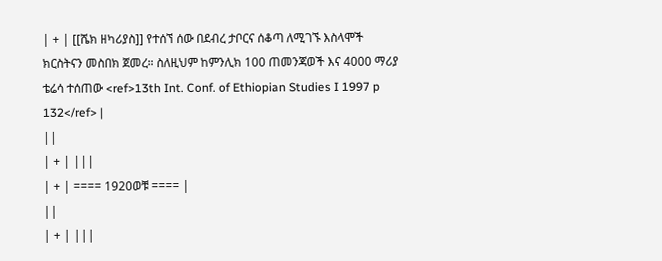| + | [[ሼክ ዘካሪያስ]] የተሰኘ ሰው በደብረ ታቦርና ሰቆጣ ለሚገኙ እስላሞች ክርስትናን መስበክ ጀመረ። ስለዚህም ከምንሊክ 100 ጠመንጃወች እና 4000 ማሪያ ቴሬሳ ተሰጠው <ref>13th Int. Conf. of Ethiopian Studies I 1997 p 132</ref> |
||
| + | |||
| + | ==== 1920ወቹ ==== |
||
| + | |||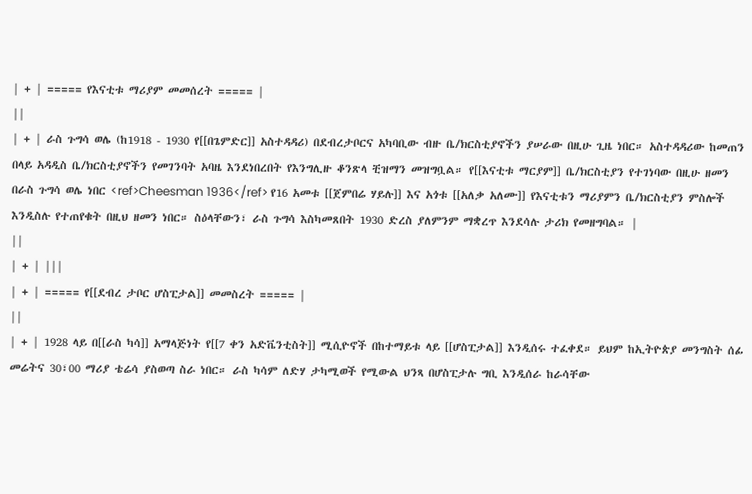| + | ===== የእናቲቱ ማሪያም መመሰረት ===== |
||
| + | ራስ ጉግሳ ወሌ (ከ1918 - 1930 የ[[በጌምድር]] አስተዳዳሪ) በደብረታቦርና አካባቢው ብዙ ቤ/ክርስቲያኖችን ያሠራው በዚሁ ጊዜ ነበር። አስተዳዳሪው ከመጠን በላይ አዳዲስ ቤ/ክርስቲያኖችን የመገንባት አባዜ እንደነበረበት የእንግሊዙ ቆንጽላ ቺዝማን መዝግቧል። የ[[እናቲቱ ማርያም]] ቤ/ክርስቲያን የተገነባው በዚሁ ዘመን በራስ ጉግሳ ወሌ ነበር <ref>Cheesman 1936</ref> የ16 አመቱ [[ጀምበሬ ሃይሉ]] እና አጎቱ [[አለቃ አለሙ]] የእናቲቱን ማሪያምን ቤ/ክርስቲያን ምስሎች እንዲስሉ የተጠየቁት በዚህ ዘመን ነበር። ስዕላቸውን፣ ራስ ጉግሳ እስካመጸበት 1930 ድረስ ያለምንም ማቋረጥ እንደሳሉ ታሪክ የመዘግባል። |
||
| + | |||
| + | ===== የ[[ደብረ ታቦር ሆስፒታል]] መመስረት ===== |
||
| + | 1928 ላይ በ[[ራስ ካሳ]] አማላጅነት የ[[7 ቀን አድቬንቲስት]] ሚሲዮኖች በከተማይቱ ላይ [[ሆስፒታል]] እንዲሰሩ ተፈቀደ። ይህም ከኢትዮጵያ መንግስት ሰፊ መሬትና 30፣00 ማሪያ ቴሬሳ ያስወጣ ስራ ነበር። ራስ ካሳም ለድሃ ታካሚወች የሚውል ህንጻ በሆስፒታሉ ግቢ እንዲሰራ ከራሳቸው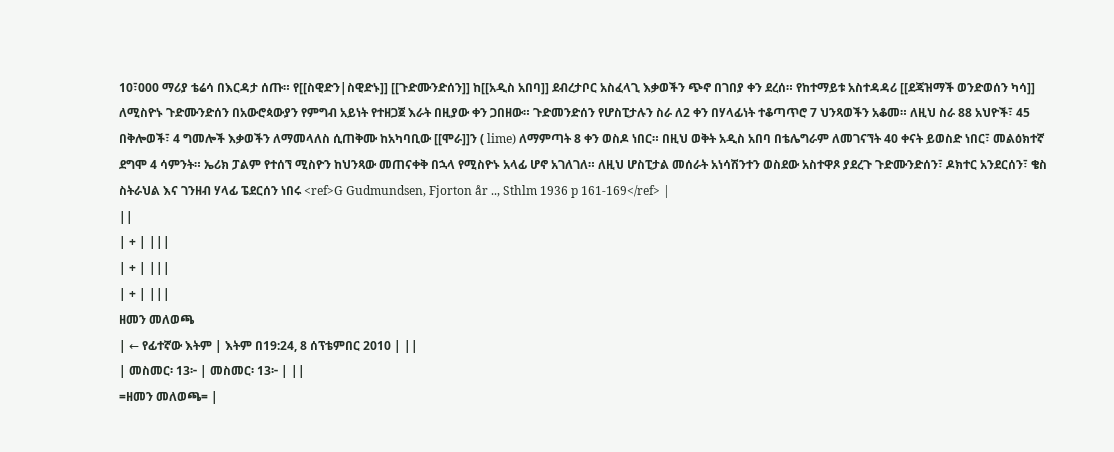10፣000 ማሪያ ቴሬሳ በእርዳታ ሰጡ። የ[[ስዊድን|ስዊድኑ]] [[ጉድሙንድሰን]] ከ[[አዲስ አበባ]] ደብረታቦር አስፈላጊ እቃወችን ጭኖ በገበያ ቀን ደረሰ። የከተማይቱ አስተዳዳሪ [[ደጃዝማች ወንድወሰን ካሳ]] ለሚስዮኑ ጉድሙንድሰን በአውሮጳውያን የምግብ አይነት የተዘጋጀ እራት በዚያው ቀን ጋበዘው። ጉድመንድሰን የሆስፒታሉን ስራ ለ2 ቀን በሃላፊነት ተቆጣጥሮ 7 ህንጻወችን አቆመ። ለዚህ ስራ 88 አህዮች፣ 45 በቅሎወች፣ 4 ግመሎች እቃወችን ለማመላለስ ሲጠቅሙ ከአካባቢው [[ሞራ]]ን ( lime) ለማምጣት 8 ቀን ወስዶ ነበር። በዚህ ወቅት አዲስ አበባ በቴሌግራም ለመገናኘት 40 ቀናት ይወስድ ነበር፣ መልዕክተኛ ደግሞ 4 ሳምንት። ኤሪክ ፓልም የተሰኘ ሚስዮን ከህንጻው መጠናቀቅ በኋላ የሚስዮኑ አላፊ ሆኖ አገለገለ። ለዚህ ሆስፒታል መሰራት አነሳሽንተን ወስደው አስተዋጾ ያደረጉ ጉድሙንድሰን፣ ዶክተር አንደርሰን፣ ቄስ ስትራህል እና ገንዘብ ሃላፊ ፔደርሰን ነበሩ <ref>G Gudmundsen, Fjorton år .., Sthlm 1936 p 161-169</ref> |
||
| + | |||
| + | |||
| + | |||
ዘመን መለወጫ
| ← የፊተኛው እትም | እትም በ19:24, 8 ሰፕቴምበር 2010 | ||
| መስመር፡ 13፦ | መስመር፡ 13፦ | ||
=ዘመን መለወጫ= |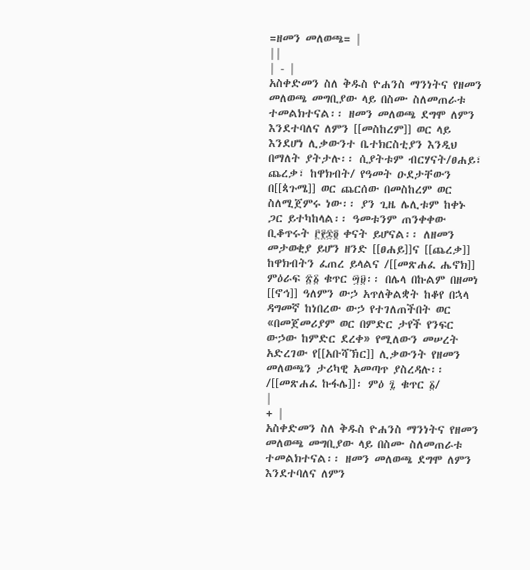=ዘመን መለወጫ= |
||
| - |
አስቀድመን ስለ ቅዱስ ዮሐንስ ማንነትና የዘመን መለወጫ መግቢያው ላይ በስሙ ስለመጠራቱ ተመልክተናል፡፡ ዘመን መለወጫ ደግሞ ለምን እንደተባለና ለምን [[መስከረም]] ወር ላይ እንደሆነ ሊቃውንተ ቤተክርስቲያን እንዲህ በማለት ያትታሉ፡፡ ሲያትቱም ብርሃናት/ፀሐይ፣ ጨረቃ፣ ከዋክብት/ የዓመት ዑደታቸውን በ[[ጳጉሜ]] ወር ጨርሰው በመስከረም ወር ስለሚጀምሩ ነው፡፡ ያን ጊዜ ሌሊቱም ከቀኑ ጋር ይተካከላል፡፡ ዓመቱንም ጠንቀቀው ቢቆጥሩት ፫፻፷፬ ቀናት ይሆናል፡፡ ለዘመን መታወቂያ ይሆን ዘንድ [[ፀሐይ]]ና [[ጨረቃ]] ከዋክብትን ፈጠረ ይላልና /[[መጽሐፈ ሔኖክ]] ምዕራፍ ፳፩ ቁጥር ፵፱፡፡ በሌላ በኩልም በዘመነ [[ኖኅ]] ዓለምን ውኃ አጥለቅልቋት ከቆየ በኋላ ዳግመኛ ከነበረው ውኃ የተገለጠችበት ወር «በመጀመሪያም ወር በምድር ታየች የንፍር ውኃው ከምድር ደረቀ» የሚለውን መሠረት አድረገው የ[[አቡሻኽር]] ሊቃውንት የዘመን መለወጫን ታሪካዊ አመጣጥ ያስረዳሉ፡፡/[[መጽሐፈ ኩፋሌ]]፡ ምዕ ፯ ቁጥር ፩/
|
+ |
አስቀድመን ስለ ቅዱስ ዮሐንስ ማንነትና የዘመን መለወጫ መግቢያው ላይ በስሙ ስለመጠራቱ ተመልክተናል፡፡ ዘመን መለወጫ ደግሞ ለምን እንደተባለና ለምን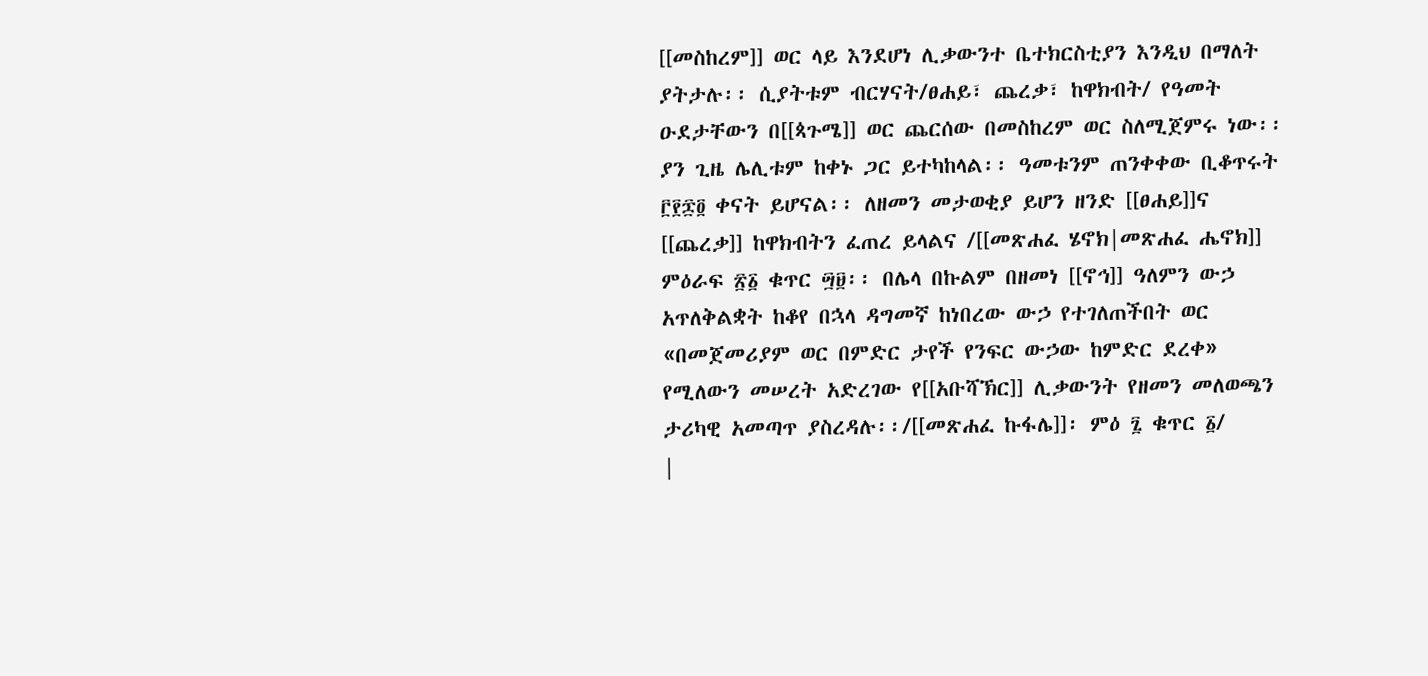[[መስከረም]] ወር ላይ እንደሆነ ሊቃውንተ ቤተክርስቲያን እንዲህ በማለት ያትታሉ፡፡ ሲያትቱም ብርሃናት/ፀሐይ፣ ጨረቃ፣ ከዋክብት/ የዓመት ዑደታቸውን በ[[ጳጉሜ]] ወር ጨርሰው በመስከረም ወር ስለሚጀምሩ ነው፡፡ ያን ጊዜ ሌሊቱም ከቀኑ ጋር ይተካከላል፡፡ ዓመቱንም ጠንቀቀው ቢቆጥሩት ፫፻፷፬ ቀናት ይሆናል፡፡ ለዘመን መታወቂያ ይሆን ዘንድ [[ፀሐይ]]ና [[ጨረቃ]] ከዋክብትን ፈጠረ ይላልና /[[መጽሐፈ ሄኖክ|መጽሐፈ ሔኖክ]] ምዕራፍ ፳፩ ቁጥር ፵፱፡፡ በሌላ በኩልም በዘመነ [[ኖኅ]] ዓለምን ውኃ አጥለቅልቋት ከቆየ በኋላ ዳግመኛ ከነበረው ውኃ የተገለጠችበት ወር «በመጀመሪያም ወር በምድር ታየች የንፍር ውኃው ከምድር ደረቀ» የሚለውን መሠረት አድረገው የ[[አቡሻኽር]] ሊቃውንት የዘመን መለወጫን ታሪካዊ አመጣጥ ያስረዳሉ፡፡/[[መጽሐፈ ኩፋሌ]]፡ ምዕ ፯ ቁጥር ፩/
|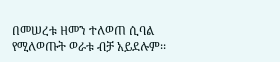በመሠረቱ ዘመን ተለወጠ ሲባል የሚለወጡት ወራቱ ብቻ አይደሉም፡፡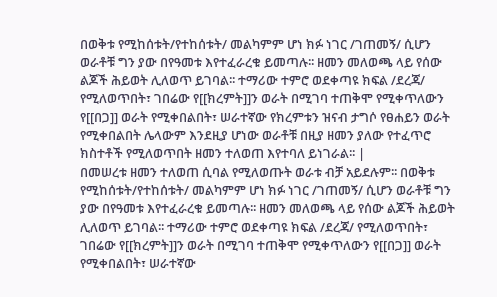በወቅቱ የሚከሰቱት/የተከሰቱት/ መልካምም ሆነ ክፉ ነገር /ገጠመኝ/ ሲሆን ወራቶቹ ግን ያው በየዓመቱ እየተፈራረቁ ይመጣሉ፡፡ ዘመን መለወጫ ላይ የሰው ልጆች ሕይወት ሊለወጥ ይገባል፡፡ ተማሪው ተምሮ ወደቀጣዩ ክፍል /ደረጃ/ የሚለወጥበት፣ ገበሬው የ[[ክረምት]]ን ወራት በሚገባ ተጠቅሞ የሚቀጥለውን የ[[በጋ]] ወራት የሚቀበልበት፣ ሠራተኛው የክረምቱን ዝናብ ታግሶ የፀሐይን ወራት የሚቀበልበት ሌላውም እንደዚያ ሆነው ወራቶቹ በዚያ ዘመን ያለው የተፈጥሮ ክስተቶች የሚለወጥበት ዘመን ተለወጠ እየተባለ ይነገራል፡፡ |
በመሠረቱ ዘመን ተለወጠ ሲባል የሚለወጡት ወራቱ ብቻ አይደሉም፡፡ በወቅቱ የሚከሰቱት/የተከሰቱት/ መልካምም ሆነ ክፉ ነገር /ገጠመኝ/ ሲሆን ወራቶቹ ግን ያው በየዓመቱ እየተፈራረቁ ይመጣሉ፡፡ ዘመን መለወጫ ላይ የሰው ልጆች ሕይወት ሊለወጥ ይገባል፡፡ ተማሪው ተምሮ ወደቀጣዩ ክፍል /ደረጃ/ የሚለወጥበት፣ ገበሬው የ[[ክረምት]]ን ወራት በሚገባ ተጠቅሞ የሚቀጥለውን የ[[በጋ]] ወራት የሚቀበልበት፣ ሠራተኛው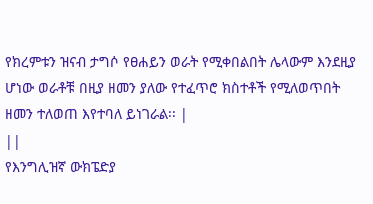የክረምቱን ዝናብ ታግሶ የፀሐይን ወራት የሚቀበልበት ሌላውም እንደዚያ ሆነው ወራቶቹ በዚያ ዘመን ያለው የተፈጥሮ ክስተቶች የሚለወጥበት ዘመን ተለወጠ እየተባለ ይነገራል፡፡ |
||
የእንግሊዝኛ ውክፔድያ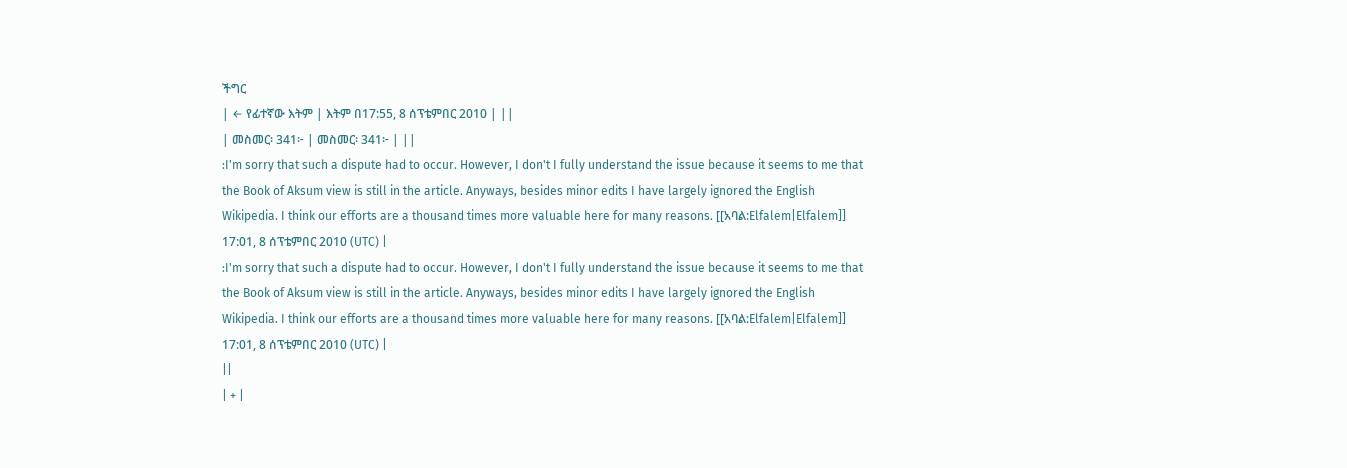ችግር
| ← የፊተኛው እትም | እትም በ17:55, 8 ሰፕቴምበር 2010 | ||
| መስመር፡ 341፦ | መስመር፡ 341፦ | ||
:I'm sorry that such a dispute had to occur. However, I don't I fully understand the issue because it seems to me that the Book of Aksum view is still in the article. Anyways, besides minor edits I have largely ignored the English Wikipedia. I think our efforts are a thousand times more valuable here for many reasons. [[አባል:Elfalem|Elfalem]] 17:01, 8 ሰፕቴምበር 2010 (UTC) |
:I'm sorry that such a dispute had to occur. However, I don't I fully understand the issue because it seems to me that the Book of Aksum view is still in the article. Anyways, besides minor edits I have largely ignored the English Wikipedia. I think our efforts are a thousand times more valuable here for many reasons. [[አባል:Elfalem|Elfalem]] 17:01, 8 ሰፕቴምበር 2010 (UTC) |
||
| + |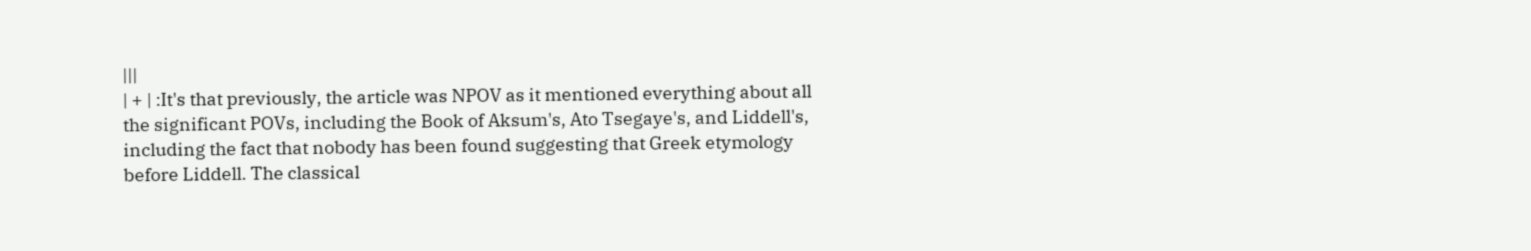|||
| + | :It's that previously, the article was NPOV as it mentioned everything about all the significant POVs, including the Book of Aksum's, Ato Tsegaye's, and Liddell's, including the fact that nobody has been found suggesting that Greek etymology before Liddell. The classical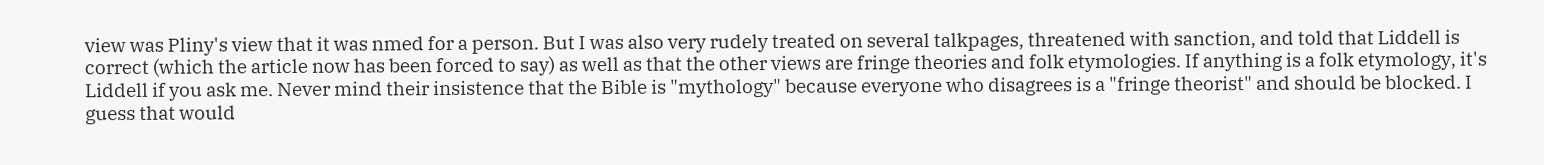view was Pliny's view that it was nmed for a person. But I was also very rudely treated on several talkpages, threatened with sanction, and told that Liddell is correct (which the article now has been forced to say) as well as that the other views are fringe theories and folk etymologies. If anything is a folk etymology, it's Liddell if you ask me. Never mind their insistence that the Bible is "mythology" because everyone who disagrees is a "fringe theorist" and should be blocked. I guess that would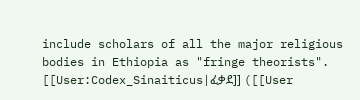include scholars of all the major religious bodies in Ethiopia as "fringe theorists". [[User:Codex_Sinaiticus|ፈቃደ]] ([[User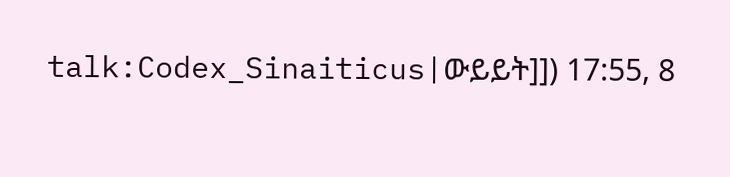talk:Codex_Sinaiticus|ውይይት]]) 17:55, 8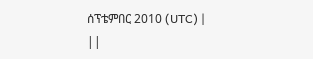ሰፕቴምበር 2010 (UTC) |
||